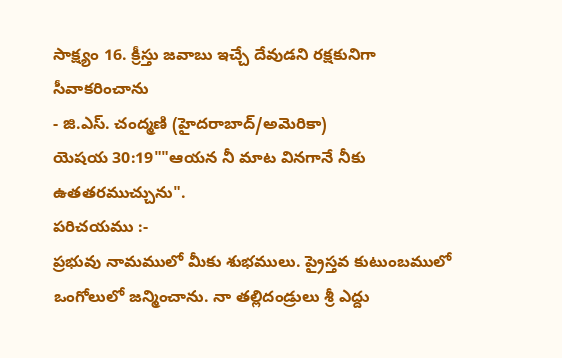సాక్ష్యం 16. క్రీస్తు జవాబు ఇచ్చే దేవుడని రక్షకునిగా సీవాకరించాను
- జి.ఎస్. చంద్మణి (హైదరాబాద్/అమెరికా)
యెషయ 30:19""ఆయన నీ మాట వినగానే నీకు
ఉతతరముచ్చును".
పరిచయము :-
ప్రభువు నామములో మీకు శుభములు. ప్రైస్తవ కుటుంబములో ఒంగోలులో జన్మించాను. నా తల్లిదండ్రులు శ్రీ ఎద్దు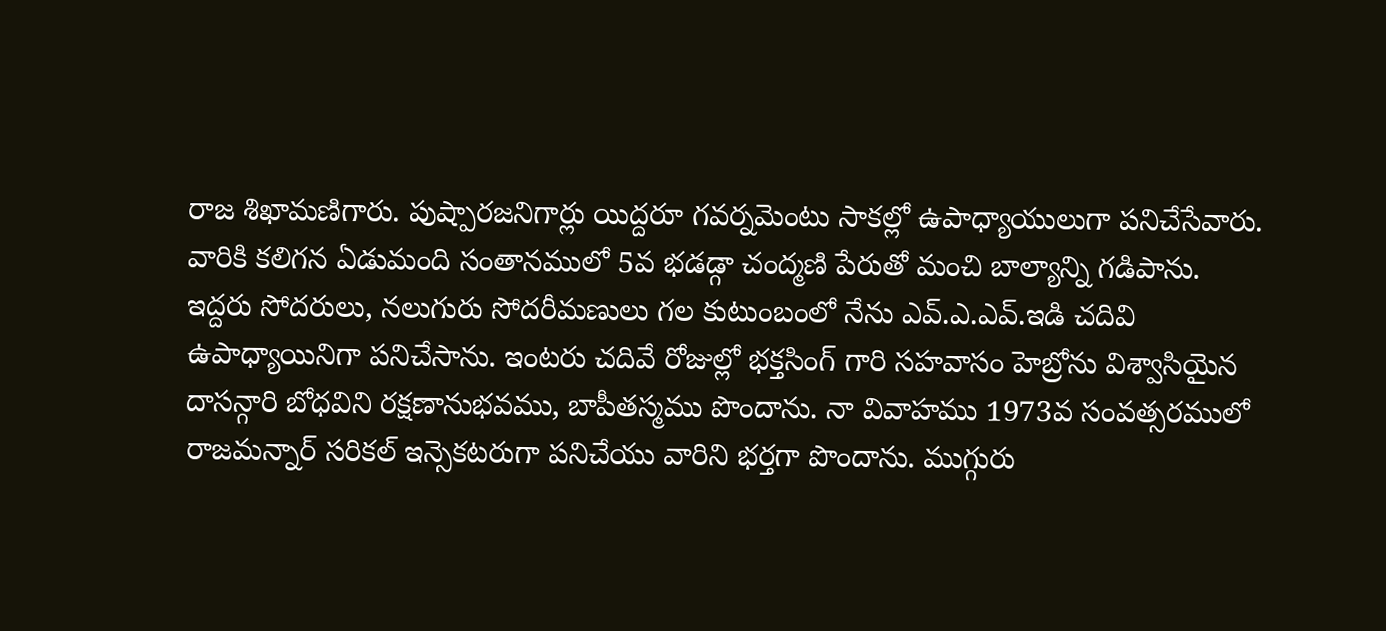రాజ శిఖామణిగారు. పుష్పారజనిగార్లు యిద్దరూ గవర్నమెంటు సాకల్లో ఉపాధ్యాయులుగా పనిచేసేవారు. వారికి కలిగన ఏడుమంది సంతానములో 5వ భడడ్గా చంద్మణి పేరుతో మంచి బాల్యాన్ని గడిపాను.
ఇద్దరు సోదరులు, నలుగురు సోదరీమణులు గల కుటుంబంలో నేను ఎవ్.ఎ.ఎవ్.ఇడి చదివి ఉపాధ్యాయినిగా పనిచేసాను. ఇంటరు చదివే రోజుల్లో భక్తసింగ్ గారి సహవాసం హెబ్రోను విశ్వాసియైన దాసన్గారి బోధవిని రక్షణానుభవము, బాపీతస్మము పొందాను. నా వివాహము 1973వ సంవత్సరములో రాజమన్నార్ సరికల్ ఇన్సెకటరుగా పనిచేయు వారిని భర్తగా పొందాను. ముగ్గురు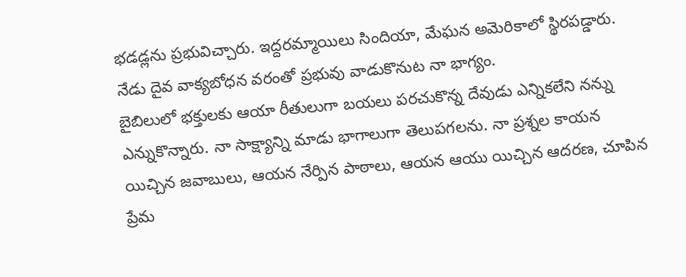భడడ్లను ప్రభువిచ్చారు. ఇద్దరమ్మాయిలు సిందియా, మేఘన అమెరికాలో స్థిరపడ్డారు. నేడు దైవ వాక్యబోధన వరంతో ప్రభువు వాడుకొనుట నా భాగ్యం.
బైబిలులో భక్తులకు ఆయా రీతులుగా బయలు పరచుకొన్న దేవుడు ఎన్నికలేని నన్ను ఎన్నుకొన్నారు. నా సాక్ష్యాన్ని మాడు భాగాలుగా తెలుపగలను. నా ప్రశ్నల కాయన యిచ్చిన జవాబులు, ఆయన నేర్పిన పాఠాలు, ఆయన ఆయు యిచ్చిన ఆదరణ, చూపిన ప్రేమ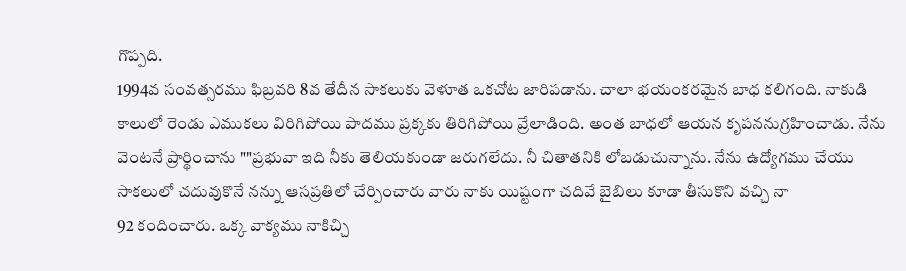గొప్పది.
1994వ సంవత్సరము ఫిబ్రవరి 8వ తేదీన సాకలుకు వెళూత ఒకచోట జారిపడాను. చాలా భయంకరమైన బాధ కలిగంది. నాకుడి కాలులో రెండు ఎముకలు విరిగిపోయి పాదము ప్రక్కకు తిరిగిపోయి వ్రేలాడింది. అంత బాధలో ఆయన కృపననుగ్రహించాడు. నేను వెంటనే ప్రార్థించాను ""ప్రభువా ఇది నీకు తెలియకుండా జరుగలేదు. నీ చితాతనికి లోబడుచున్నాను. నేను ఉద్యోగము చేయు సాకలులో చదువుకొనే నన్ను ఆసప్రతిలో చేర్పించారు వారు నాకు యిష్టంగా చదివే బైబిలు కూడా తీసుకొని వచ్చి నా
92 కందించారు. ఒక్క వాక్యము నాకిచ్చి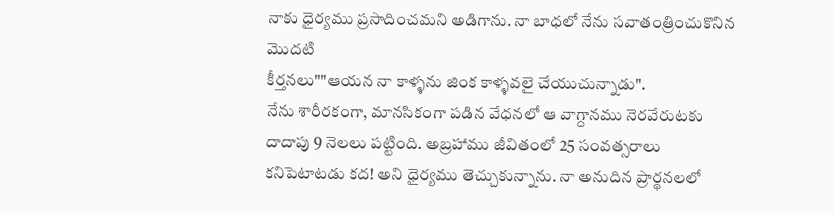నాకు ధైర్యము ప్రసాదించమని అడిగాను. నా బాధలో నేను సవాతంత్రించుకొనిన మొదటి
కీర్తనలు""ఆయన నా కాళ్ళను జింక కాళ్ళవలై చేయుచున్నాడు".
నేను శారీరకంగా, మానసికంగా పడిన వేధనలో ఆ వాగ్దానము నెరవేరుటకు దాదాపు 9 నెలలు పట్టింది. అబ్రహాము జీవితంలో 25 సంవత్సరాలు కనిపెటాటడు కద! అని ధైర్యము తెచ్చుకున్నాను. నా అనుదిన ప్రార్థనలలో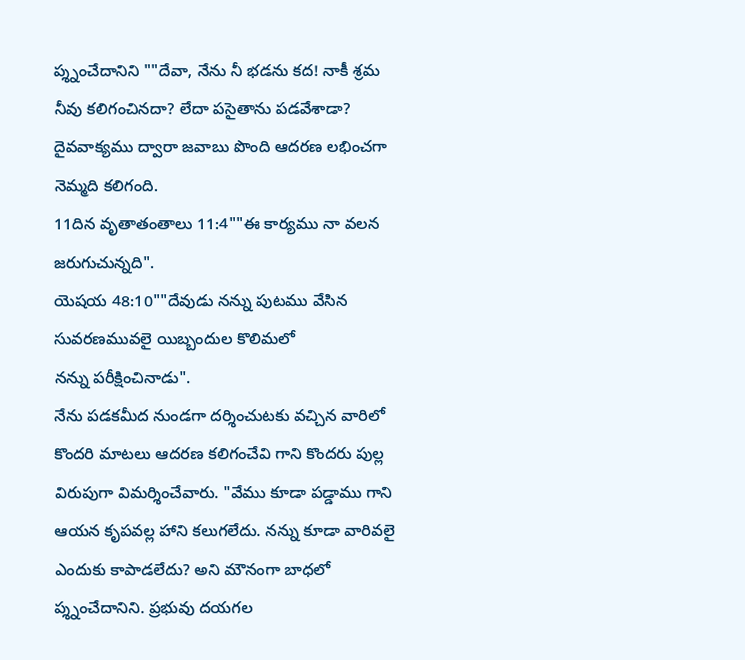ప్శ్నంచేదానిని ""దేవా, నేను నీ భడను కద! నాకీ శ్రమ నీవు కలిగంచినదా? లేదా పసైతాను పడవేశాడా? దైవవాక్యము ద్వారా జవాబు పొంది ఆదరణ లభించగా నెమ్మది కలిగంది.
11దిన వృతాతంతాలు 11:4""ఈ కార్యము నా వలన జరుగుచున్నది".
యెషయ 48:10""దేవుడు నన్ను పుటము వేసిన సువరణమువలై యిబ్బందుల కొలిమలో
నన్ను పరీక్షించినాడు".
నేను పడకమీద నుండగా దర్శించుటకు వచ్చిన వారిలో కొందరి మాటలు ఆదరణ కలిగంచేవి గాని కొందరు పుల్ల విరుపుగా విమర్శించేవారు. "వేము కూడా పడ్డాము గాని ఆయన కృపవల్ల హాని కలుగలేదు. నన్ను కూడా వారివలై ఎందుకు కాపాడలేదు? అని మౌనంగా బాధలో ప్శ్నంచేదానిని. ప్రభువు దయగల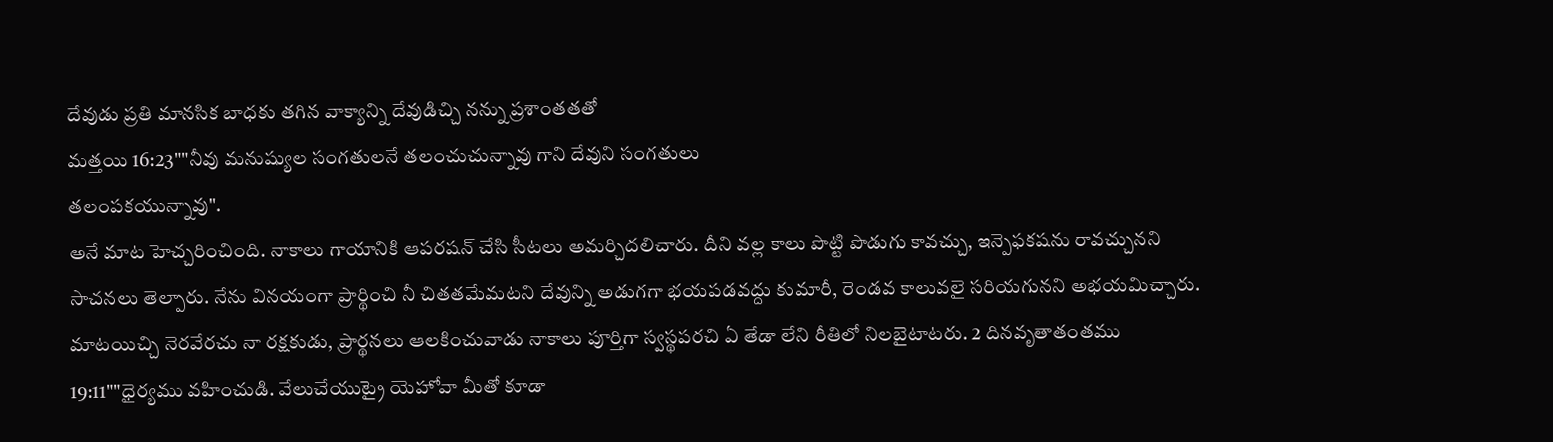దేవుడు ప్రతి మానసిక బాధకు తగిన వాక్యాన్ని దేవుడిచ్చి నన్ను ప్రశాంతతతో
మత్తయి 16:23""నీవు మనుష్యుల సంగతులనే తలంచుచున్నావు గాని దేవుని సంగతులు
తలంపకయున్నావు".
అనే మాట హెచ్చరించింది. నాకాలు గాయానికి ఆపరషన్ చేసి సీటలు అమర్చిదలిచారు. దీని వల్ల కాలు పొట్టి పొడుగు కావచ్చు, ఇన్పెఫకషను రావచ్చునని సాచనలు తెల్పారు. నేను వినయంగా ప్రార్థించి నీ చితతమేమటని దేవున్ని అడుగగా భయపడవద్దు కుమారీ, రెండవ కాలువలై సరియగునని అభయమిచ్చారు. మాటయిచ్చి నెరవేరచు నా రక్షకుడు, ప్రార్థనలు ఆలకించువాడు నాకాలు పూర్తిగా స్వస్థపరచి ఏ తేడా లేని రీతిలో నిలబైటాటరు. 2 దినవృతాతంతము 19:11""ధైర్యము వహించుడి. వేలుచేయుట్రై యెహోవా మీతో కూడా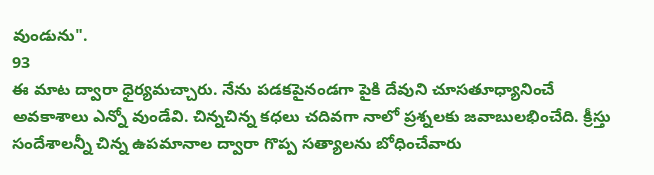వుండును".
93
ఈ మాట ద్వారా ధైర్యమచ్చారు. నేను పడకపైనండగా పైకి దేవుని చూసతూధ్యానించే అవకాశాలు ఎన్నో వుండేవి. చిన్నచిన్న కధలు చదివగా నాలో ప్రశ్నలకు జవాబులభించేది. క్రీస్తు సందేశాలన్నీ చిన్న ఉపమానాల ద్వారా గొప్ప సత్యాలను బోధించేవారు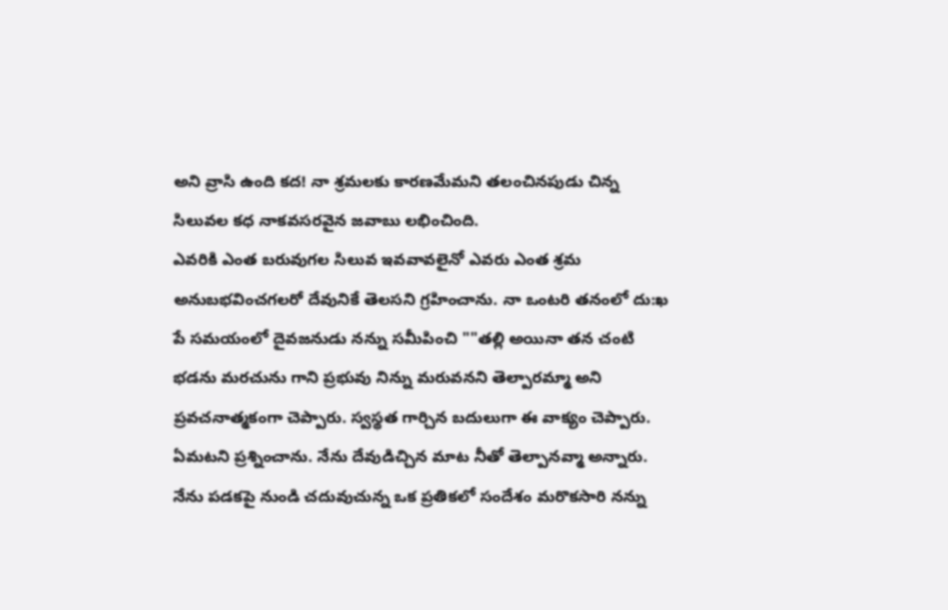అని వ్రాసి ఉంది కద! నా శ్రమలకు కారణమేమని తలంచినపుడు చిన్న సిలువల కధ నాకవసరవైన జవాబు లభించింది.
ఎవరికి ఎంత బరువుగల సిలువ ఇవవావలైనో ఎవరు ఎంత శ్రమ అనుబభవించగలరో దేవునికే తెలసని గ్రహించాను. నా ఒంటరి తనంలో దు:ఖ పే సమయంలో దైవజనుడు నన్ను సమీపించి ""తల్లి అయినా తన చంటి భడను మరచును గాని ప్రభువు నిన్ను మరువనని తెల్పారమ్మా అని ప్రవచనాత్మకంగా చెప్పారు. స్వస్థత గార్చిన బదులుగా ఈ వాక్యం చెప్పారు. ఏమటని ప్రశ్నించాను. నేను దేవుడిచ్చిన మాట నీతో తెల్పానవ్మా అన్నారు.
నేను పడకపై నుండి చదువుచున్న ఒక ప్రతికలో సందేశం మరొకసారి నన్ను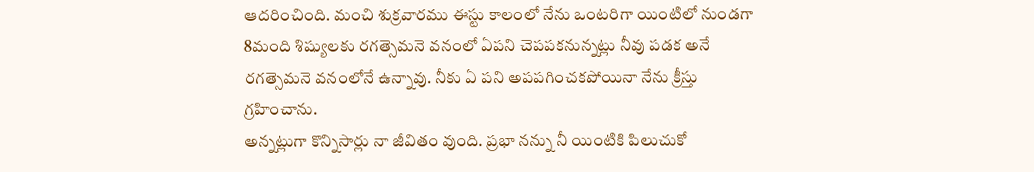ఆదరించింది. మంచి శుక్రవారము ఈస్టు కాలంలో నేను ఒంటరిగా యింటిలో నుండగా 8మంది శిష్యులకు రగత్సెమనె వనంలో ఏపని చెపపకనున్నట్లు నీవు పడక అనే రగత్సెమనె వనంలోనే ఉన్నావు. నీకు ఏ పని అపపగించకపోయినా నేను క్రీస్తు గ్రహించాను.
అన్నట్లుగా కొన్నిసార్లు నా జీవితం వుంది. ప్రభా నన్ను నీ యింటికి పిలుచుకో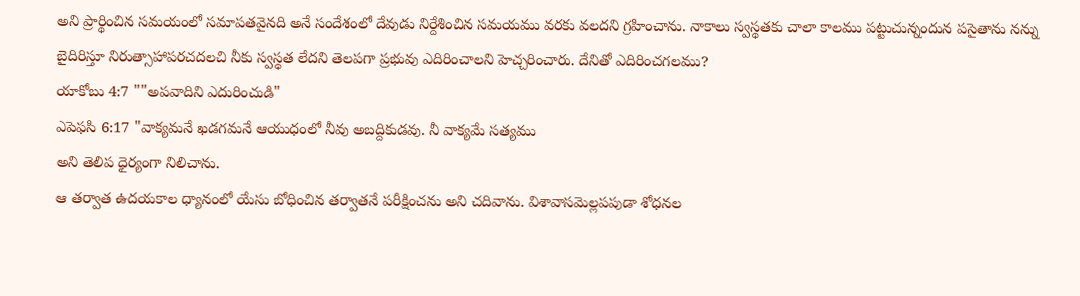అని ప్రార్థించిన సమయంలో సమాపతవైనది అనే సందేశంలో దేవుడు నిర్దేశించిన సమయము వరకు వలదని గ్రహించాను. నాకాలు స్వస్థతకు చాలా కాలము పట్టుచున్నందున పసైతాను నన్ను బైదిరిస్తూ నిరుత్సాహాపరచదలచి నీకు స్వస్థత లేదని తెలపగా ప్రభువు ఎదిరించాలని హెచ్చరించారు. దేనితో ఎదిరించగలము?
యాకోబు 4:7 ""అపవాదిని ఎదురించుడి"
ఎపెఫసి 6:17 "వాక్యమనే ఖడగమనే ఆయుధంలో నీవు అబద్దికుడవు. నీ వాక్యమే సత్యము
అని తెలిప ధైర్యంగా నిలిచాను.
ఆ తర్వాత ఉదయకాల ధ్యానంలో యేసు బోధించిన తర్వాతనే పరీక్షించను అని చదివాను. విశావాసవెుల్లపపుడా శోధనల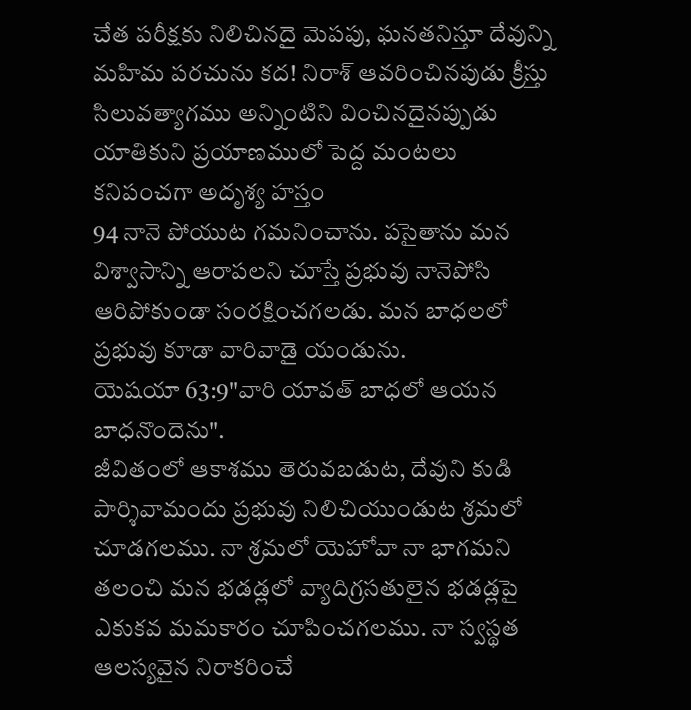చేత పరీక్షకు నిలిచినదై వెుపపు, ఘనతనిస్తూ దేవున్ని మహిమ పరచును కద! నిరాశ్ ఆవరించినపుడు క్రీస్తు సిలువత్యాగము అన్నింటిని వించినదైనప్పుడు యాతికుని ప్రయాణములో పెద్ద మంటలు కనిపంచగా అదృశ్య హస్తం
94 నానె పోయుట గమనించాను. పసైతాను మన విశ్వాసాన్ని ఆరాపలని చూస్తే ప్రభువు నానెపోసి ఆరిపోకుండా సంరక్షించగలడు. మన బాధలలో ప్రభువు కూడా వారివాడై యండును.
యెషయా 63:9"వారి యావత్ బాధలో ఆయన బాధనొందెను".
జీవితంలో ఆకాశము తెరువబడుట, దేవుని కుడి పార్శివామందు ప్రభువు నిలిచియుండుట శ్రమలో చూడగలము. నా శ్రమలో యెహోవా నా భాగమని తలంచి మన భడడ్లలో వ్యాదిగ్రసతులైన భడడ్లపై ఎకుకవ మమకారం చూపించగలము. నా స్వస్థత ఆలస్యవైన నిరాకరించే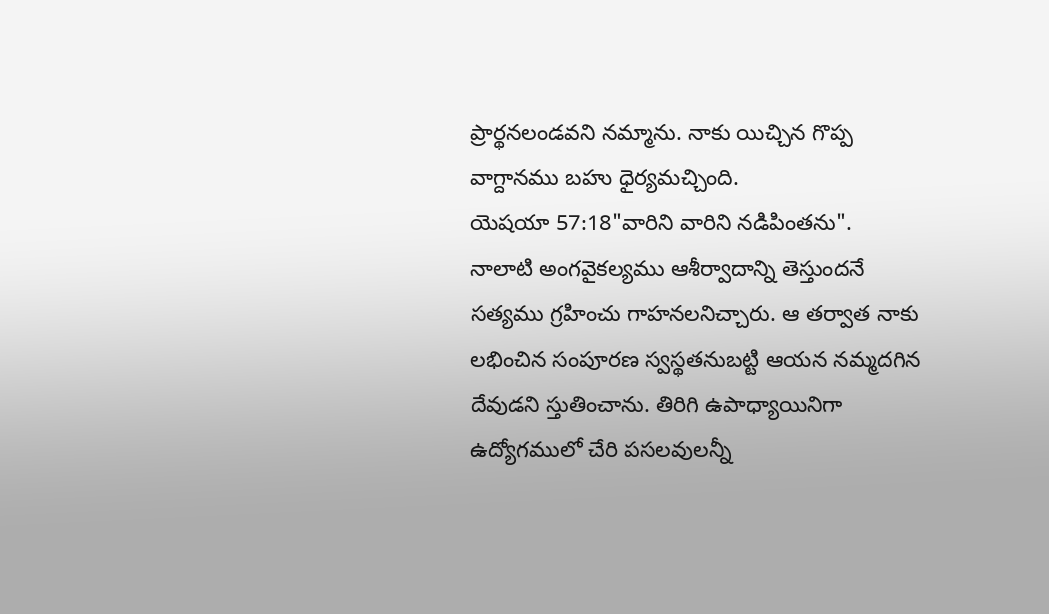ప్రార్థనలండవని నమ్మాను. నాకు యిచ్చిన గొప్ప వాగ్దానము బహు ధైర్యమచ్చింది.
యెషయా 57:18"వారిని వారిని నడిపింతను".
నాలాటి అంగవైకల్యము ఆశీర్వాదాన్ని తెస్తుందనే సత్యము గ్రహించు గాహనలనిచ్చారు. ఆ తర్వాత నాకు లభించిన సంపూరణ స్వస్థతనుబట్టి ఆయన నమ్మదగిన దేవుడని స్తుతించాను. తిరిగి ఉపాధ్యాయినిగా ఉద్యోగములో చేరి పసలవులన్నీ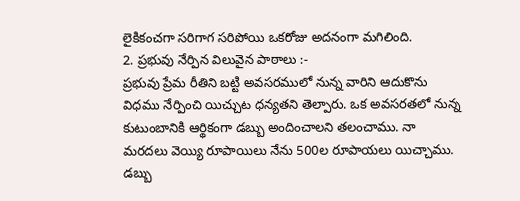లైకికంచగా సరిగాగ సరిపోయి ఒకరోజు అదనంగా మగిలింది.
2. ప్రభువు నేర్పిన విలువైన పాఠాలు :-
ప్రభువు ప్రేమ రీతిని బట్టి అవసరములో నున్న వారిని ఆదుకొను విధము నేర్పించి యిచ్చుట ధన్యతని తెల్పారు. ఒక అవసరతలో నున్న కుటుంబానికి ఆర్థికంగా డబ్బు అందించాలని తలంచాము. నా మరదలు వెయ్యి రూపాయిలు నేను 500ల రూపాయలు యిచ్చాము. డబ్బు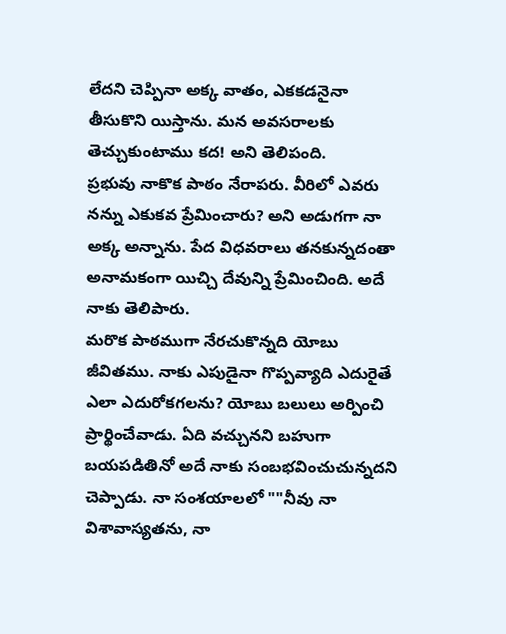లేదని చెప్పినా అక్క వాతం, ఎకకడనైనా తీసుకొని యిస్తాను. మన అవసరాలకు తెచ్చుకుంటాము కద! అని తెలిపంది.
ప్రభువు నాకొక పాఠం నేరాపరు. వీరిలో ఎవరు నన్ను ఎకుకవ ప్రేమించారు? అని అడుగగా నా అక్క అన్నాను. పేద విధవరాలు తనకున్నదంతా అనామకంగా యిచ్చి దేవున్ని ప్రేమించింది. అదే నాకు తెలిపారు.
మరొక పాఠముగా నేరచుకొన్నది యోబు జీవితము. నాకు ఎపుడైనా గొప్పవ్యాది ఎదురైతే ఎలా ఎదురోకగలను? యోబు బలులు అర్పించి ప్రార్థించేవాడు. ఏది వచ్చునని బహుగా బయపడితినో అదే నాకు సంబభవించుచున్నదని చెప్పాడు. నా సంశయాలలో ""నీవు నా విశావాస్యతను, నా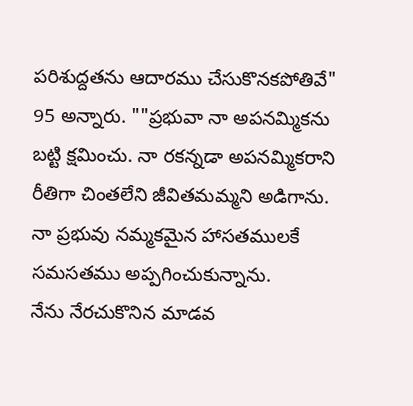పరిశుద్దతను ఆదారము చేసుకొనకపోతివే"
95 అన్నారు. ""ప్రభువా నా అపనమ్మికను బట్టి క్షమించు. నా రకన్నడా అపనమ్మికరాని రీతిగా చింతలేని జీవితమమ్మని అడిగాను. నా ప్రభువు నమ్మకమైన హాసతములకే సమసతము అప్పగించుకున్నాను.
నేను నేరచుకొనిన మాడవ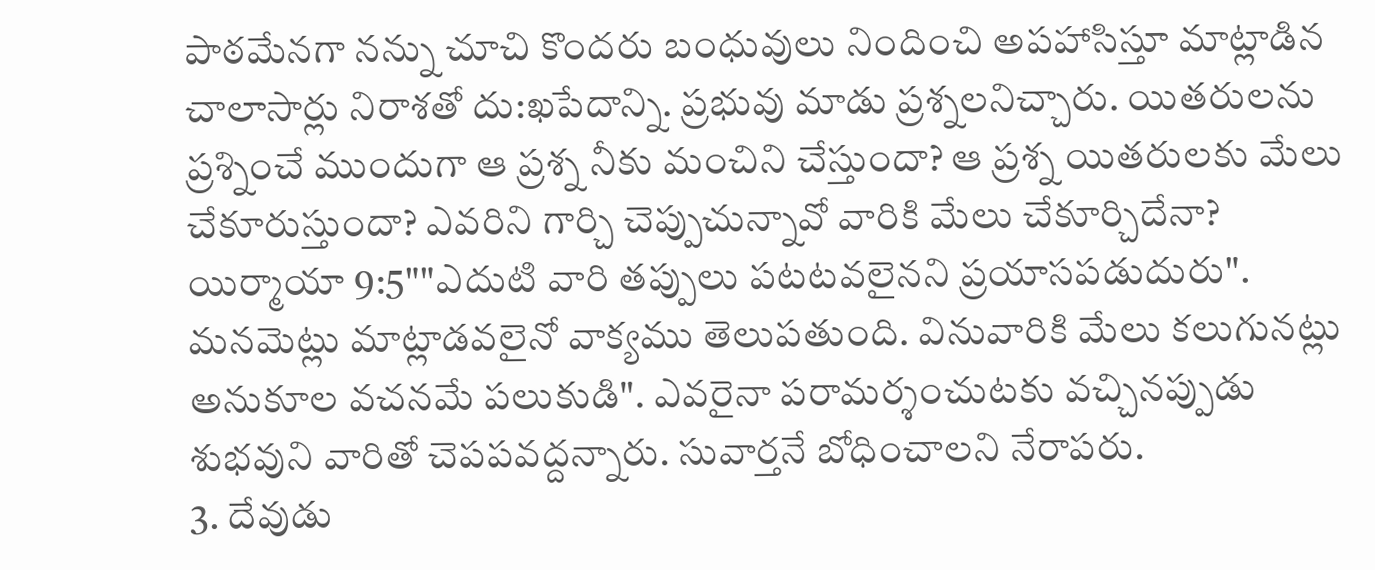పాఠమేనగా నన్ను చూచి కొందరు బంధువులు నిందించి అపహాసిస్తూ మాట్లాడిన చాలాసార్లు నిరాశతో దు:ఖపేదాన్ని. ప్రభువు మాడు ప్రశ్నలనిచ్చారు. యితరులను ప్రశ్నించే ముందుగా ఆ ప్రశ్న నీకు మంచిని చేస్తుందా? ఆ ప్రశ్న యితరులకు మేలు చేకూరుస్తుందా? ఎవరిని గార్చి చెప్పుచున్నావో వారికి మేలు చేకూర్చిదేనా?
యిర్మాయా 9:5""ఎదుటి వారి తప్పులు పటటవలైనని ప్రయాసపడుదురు".
మనవెుట్లు మాట్లాడవలైనో వాక్యము తెలుపతుంది. వినువారికి మేలు కలుగునట్లు అనుకూల వచనమే పలుకుడి". ఎవరైనా పరామర్శంచుటకు వచ్చినప్పుడు శుభవుని వారితో చెపపవద్దన్నారు. సువార్తనే బోధించాలని నేరాపరు.
3. దేవుడు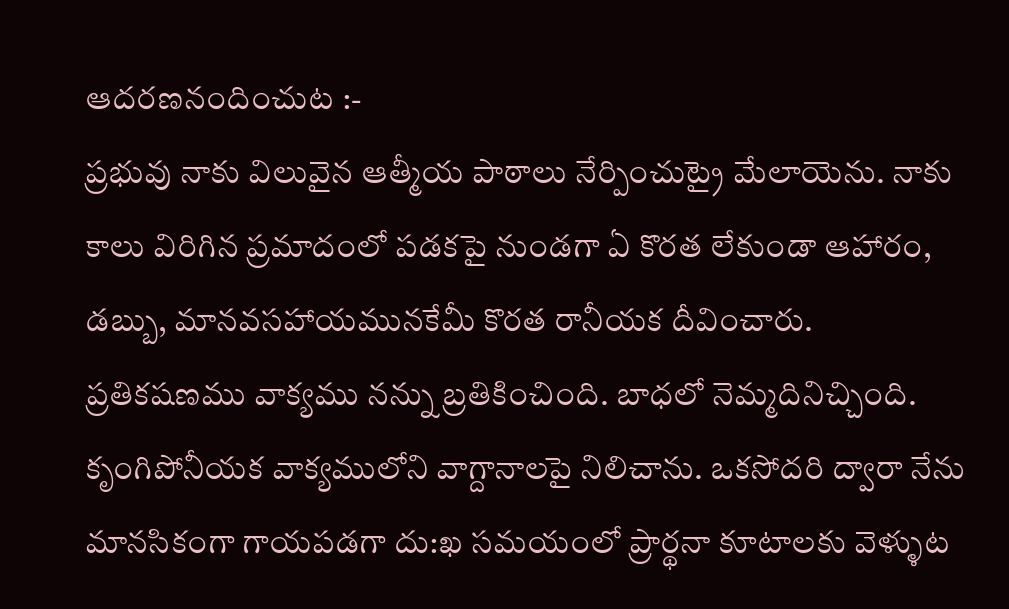ఆదరణనందించుట :-
ప్రభువు నాకు విలువైన ఆత్మీయ పాఠాలు నేర్పించుట్రై మేలాయెను. నాకు కాలు విరిగిన ప్రమాదంలో పడకపై నుండగా ఏ కొరత లేకుండా ఆహారం, డబ్బు, మానవసహాయమునకేమీ కొరత రానీయక దీవించారు. ప్రతికషణము వాక్యము నన్ను బ్రతికించింది. బాధలో నెమ్మదినిచ్చింది. కృంగిపోనీయక వాక్యములోని వాగ్దానాలపై నిలిచాను. ఒకసోదరి ద్వారా నేను మానసికంగా గాయపడగా దు:ఖ సమయంలో ప్రార్థనా కూటాలకు వెళ్ళుట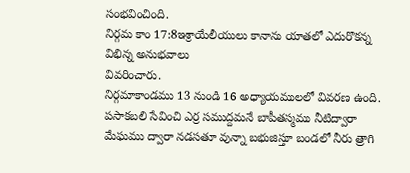సంభవించింది.
నిర్గమ కాం 17:8ఇశ్రాయేలీయులు కానాను యాతలో ఎదురొకన్న విభిన్న అనుభవాలు
వివరించారు.
నిర్గమాకాండము 13 నుండి 16 అధ్యాయములలో వివరణ ఉంది.
పసాకబలి సేవించి ఎర్ర సముద్దమనే బాపీతస్మము నీటిద్వారా మేఘము ద్వారా నడసతూ వున్నా బభుజిస్తూ బండలో నీరు త్రాగి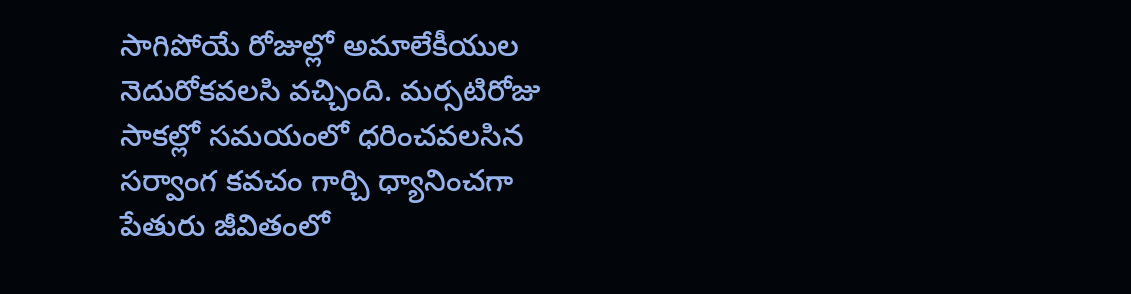సాగిపోయే రోజుల్లో అమాలేకీయుల నెదురోకవలసి వచ్చింది. మర్సటిరోజు సాకల్లో సమయంలో ధరించవలసిన సర్వాంగ కవచం గార్చి ధ్యానించగా పేతురు జీవితంలో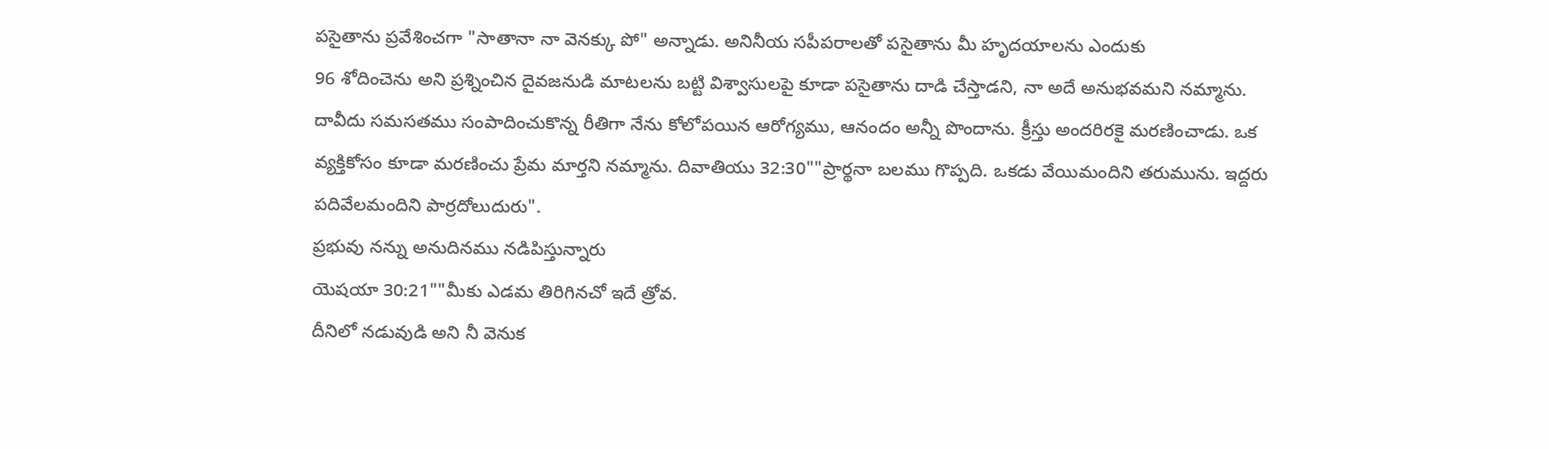పసైతాను ప్రవేశించగా "సాతానా నా వెనక్కు పో" అన్నాడు. అనినీయ సపీపరాలతో పసైతాను మీ హృదయాలను ఎందుకు
96 శోదించెను అని ప్రశ్నించిన దైవజనుడి మాటలను బట్టి విశ్వాసులపై కూడా పసైతాను దాడి చేస్తాడని, నా అదే అనుభవమని నమ్మాను. దావీదు సమసతము సంపాదించుకొన్న రీతిగా నేను కోలోపయిన ఆరోగ్యము, ఆనందం అన్నీ పొందాను. క్రీస్తు అందరిరకై మరణించాడు. ఒక వ్యక్తికోసం కూడా మరణించు ప్రేమ మార్తని నమ్మాను. దివాతియు 32:30""ప్రార్థనా బలము గొప్పది. ఒకడు వేయిమందిని తరుమును. ఇద్దరు
పదివేలమందిని పార్రదోలుదురు".
ప్రభువు నన్ను అనుదినము నడిపిస్తున్నారు
యెషయా 30:21""మీకు ఎడమ తిరిగినచో ఇదే త్రోవ.
దీనిలో నడువుడి అని నీ వెనుక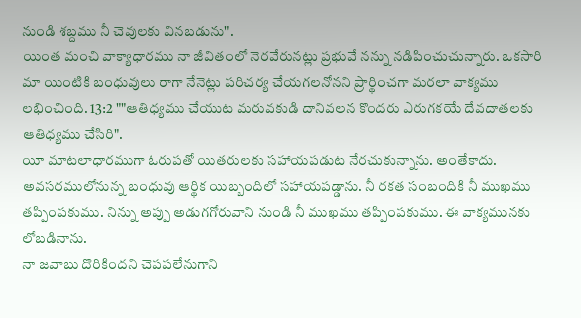నుండి శబ్దము నీ చెవులకు వినబడును".
యింత మంచి వాక్యాధారము నా జీవితంలో నెరవేరునట్లు ప్రభువే నన్ను నడిపించుచున్నారు. ఒకసారి మా యింటికి బంధువులు రాగా నేనెట్లు పరిచర్య చేయగలనోనని ప్రార్థించగా మరలా వాక్యము లభించింది. 13:2 ""ఆతిధ్యము చేయుట మరువకుడి దానివలన కొందరు ఎరుగకయే దేవదాతలకు
ఆతిధ్యము చేసిరి".
యీ మాటలాధారముగా ఓరుపతో యితరులకు సహాయపడుట నేరచుకున్నాను. అంతేకాదు. అవసరములోనున్న బంధువు ఆర్థిక యిబ్బందిలో సహాయపడ్డాను. నీ రకత సంబందికి నీ ముఖము తప్పింపకుము. నిన్ను అప్పు అడుగగోరువాని నుండి నీ ముఖము తప్పింపకుము. ఈ వాక్యమునకు లోబడినాను.
నా జవాబు దొరికిందని చెపపలేనుగాని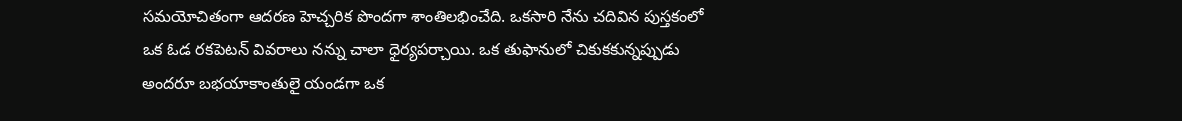సమయోచితంగా ఆదరణ హెచ్చరిక పొందగా శాంతిలభించేది. ఒకసారి నేను చదివిన పుస్తకంలో ఒక ఓడ రకపెటన్ వివరాలు నన్ను చాలా ధైర్యపర్చాయి. ఒక తుఫానులో చికుకకున్నప్పుడు అందరూ బభయాకాంతులై యండగా ఒక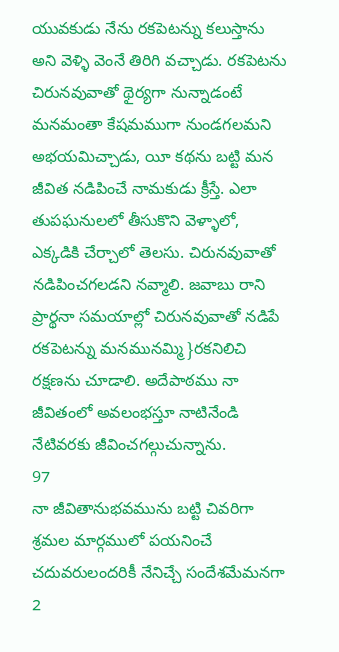యువకుడు నేను రకపెటన్ను కలుస్తాను అని వెళ్ళి వెంనే తిరిగి వచ్చాడు. రకపెటను చిరునవువాతో థైర్యగా నున్నాడంటే మనమంతా కేషమముగా నుండగలమని అభయమిచ్చాడు, యీ కథను బట్టి మన జీవిత నడిపించే నామకుడు క్రీస్తే. ఎలా తుపఘనులలో తీసుకొని వెళ్ళాలో, ఎక్కడికి చేర్చాలో తెలసు. చిరునవువాతో నడిపించగలడని నవ్మాలి. జవాబు రాని ప్రార్థనా సమయాల్లో చిరునవువాతో నడిపే రకపెటన్ను మనమునమ్మి }రకనిలిచి రక్షణను చూడాలి. అదేపాఠము నా జీవితంలో అవలంభస్తూ నాటినేండి నేటివరకు జీవించగల్గుచున్నాను.
97
నా జీవితానుభవమును బట్టి చివరిగా శ్రమల మార్గములో పయనించే చదువరులందరికీ నేనిచ్చే సందేశమేమనగా
2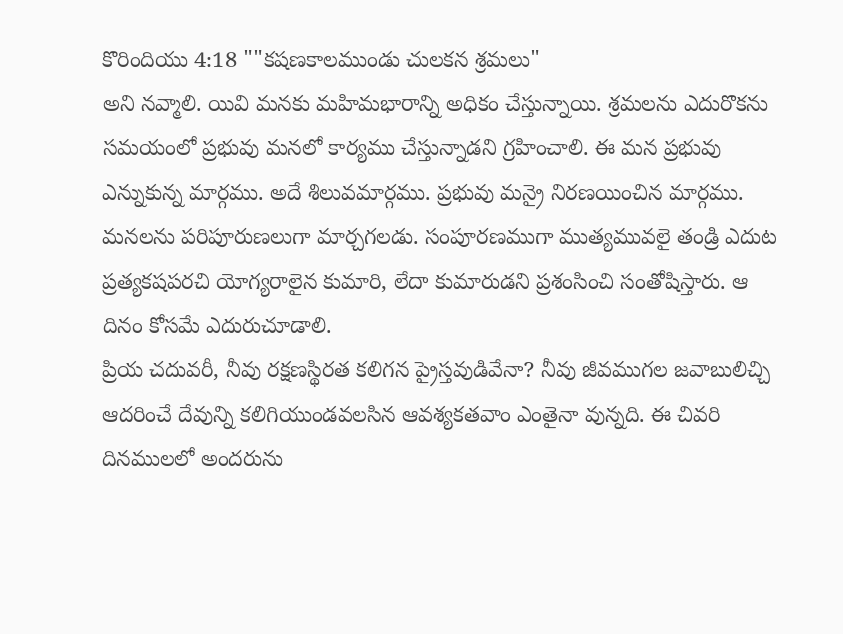కొరిందియు 4:18 ""కషణకాలముండు చులకన శ్రమలు"
అని నవ్మాలి. యివి మనకు మహిమభారాన్ని అధికం చేస్తున్నాయి. శ్రమలను ఎదురొకను సమయంలో ప్రభువు మనలో కార్యము చేస్తున్నాడని గ్రహించాలి. ఈ మన ప్రభువు ఎన్నుకున్న మార్గము. అదే శిలువమార్గము. ప్రభువు మన్రై నిరణయించిన మార్గము. మనలను పరిపూరుణలుగా మార్చగలడు. సంపూరణముగా ముత్యమువలై తండ్రి ఎదుట ప్రత్యకషపరచి యోగ్యరాలైన కుమారి, లేదా కుమారుడని ప్రశంసించి సంతోషిస్తారు. ఆ దినం కోసమే ఎదురుచూడాలి.
ప్రియ చదువరీ, నీవు రక్షణస్థిరత కలిగన ప్రైస్తవుడివేనా? నీవు జీవముగల జవాబులిచ్చి ఆదరించే దేవున్ని కలిగియుండవలసిన ఆవశ్యకతవాం ఎంతైనా వున్నది. ఈ చివరి దినములలో అందరును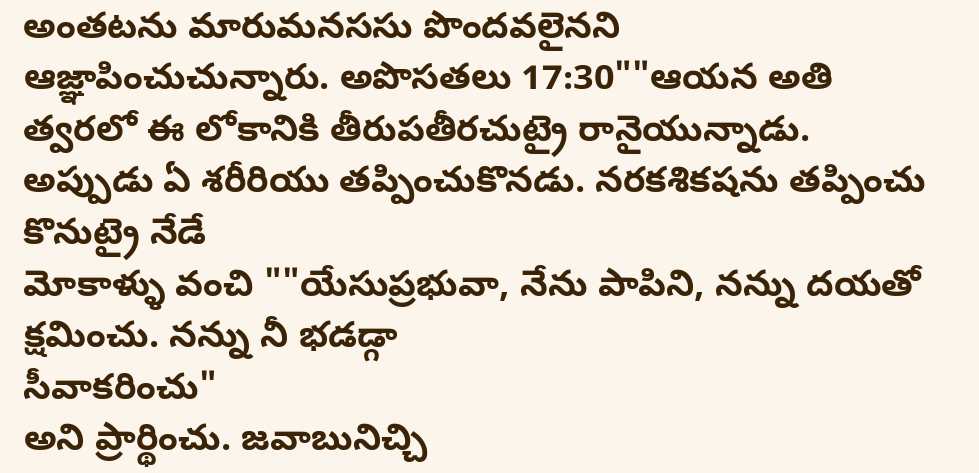అంతటను మారుమనససు పొందవలైనని ఆజ్ఞాపించుచున్నారు. అపొసతలు 17:30""ఆయన అతి త్వరలో ఈ లోకానికి తీరుపతీరచుట్రై రానైయున్నాడు.
అప్పుడు ఏ శరీరియు తప్పించుకొనడు. నరకశికషను తప్పించు కొనుట్రై నేడే
మోకాళ్ళు వంచి ""యేసుప్రభువా, నేను పాపిని, నన్ను దయతో క్షమించు. నన్ను నీ భడడ్గా
సీవాకరించు"
అని ప్రార్థించు. జవాబునిచ్చి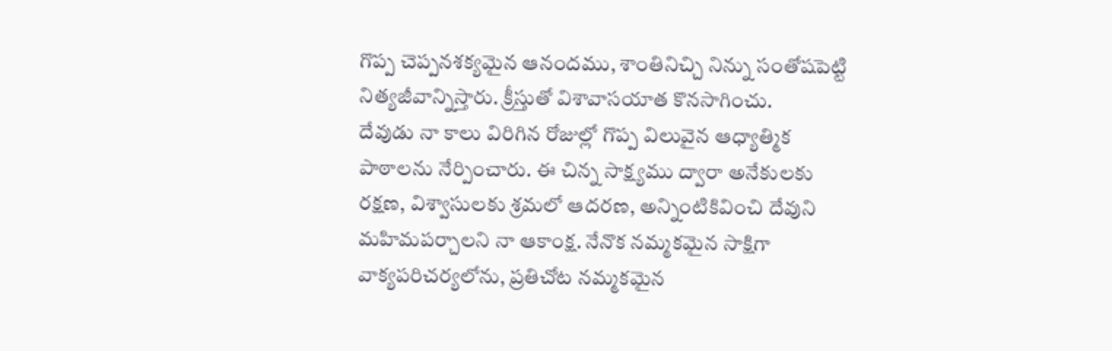గొప్ప చెప్పనశక్యమైన ఆనందము, శాంతినిచ్చి నిన్ను సంతోషపెట్టి నిత్యజీవాన్నిస్తారు. క్రీస్తుతో విశావాసయాత కొనసాగించు.
దేవుడు నా కాలు విరిగిన రోజుల్లో గొప్ప విలువైన ఆధ్యాత్మిక పాఠాలను నేర్పించారు. ఈ చిన్న సాక్ష్యము ద్వారా అనేకులకు రక్షణ, విశ్వాసులకు శ్రమలో ఆదరణ, అన్నింటికివించి దేవుని మహిమపర్చాలని నా ఆకాంక్ష. నేనొక నమ్మకమైన సాక్షిగా వాక్యపరిచర్యలోను, ప్రతిచోట నమ్మకమైన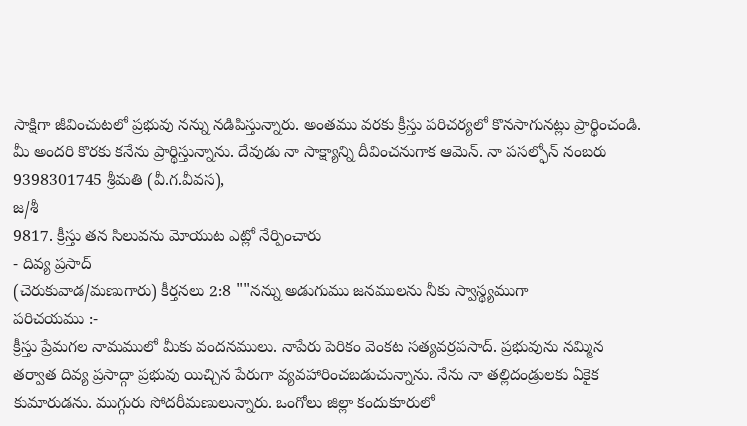సాక్షిగా జీవించుటలో ప్రభువు నన్ను నడిపిస్తున్నారు. అంతము వరకు క్రీస్తు పరిచర్యలో కొనసాగునట్లు ప్రార్థించండి. మీ అందరి కొరకు కనేను ప్రార్థిస్తున్నాను. దేవుడు నా సాక్ష్యాన్ని దీవించనుగాక ఆమెన్. నా పసల్ఫోన్ నంబరు 9398301745 శ్రీమతి (వీ.గ.వీవస),
జ/శీ
9817. క్రీస్తు తన సిలువను మోయుట ఎట్లో నేర్పించారు
- దివ్య ప్రసాద్
(చెరుకువాడ/మణుగారు) కీర్తనలు 2:8 ""నన్ను అడుగుము జనములను నీకు స్వాస్థ్యముగా
పరిచయము :-
క్రీస్తు ప్రేమగల నామములో మీకు వందనములు. నాపేరు పెరికం వెంకట సత్యవర్రపసాద్. ప్రభువును నమ్మిన తర్వాత దివ్య ప్రసాద్గా ప్రభువు యిచ్చిన పేరుగా వ్యవహారించబడుచున్నాను. నేను నా తల్లిదండ్రులకు ఏకైక కుమారుడను. ముగ్గురు సోదరీమణులున్నారు. ఒంగోలు జిల్లా కందుకూరులో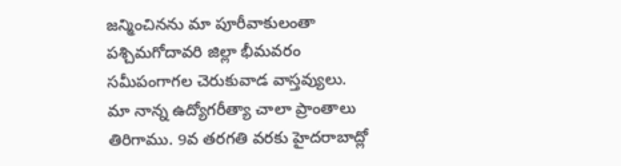జన్మించినను మా పూరీవాకులంతా పశ్చిమగోదావరి జిల్లా భీమవరం సమీపంగాగల చెరుకువాడ వాస్తవ్యులు. మా నాన్న ఉద్యోగరీత్యా చాలా ప్రాంతాలు తిరిగాము. 9వ తరగతి వరకు హైదరాబాద్లో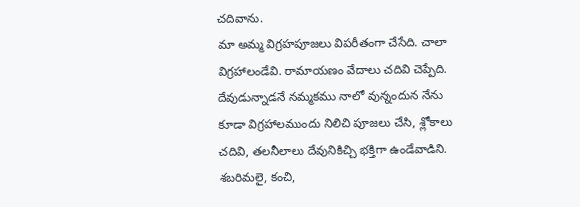చదివాను.
మా అమ్మ విగ్రహపూజలు విపరీతంగా చేసేది. చాలా విగ్రహాలండేవి. రామాయణం వేదాలు చదివి చెప్పేది. దేవుడున్నాడనే నమ్మకము నాలో వున్నందున నేను కూడా విగ్రహాలముందు నిలిచి పూజలు చేసి, శ్లోకాలు చదివి, తలనీలాలు దేవునికిచ్చి భక్తిగా ఉండేవాడిని. శబరిమలై, కంచి,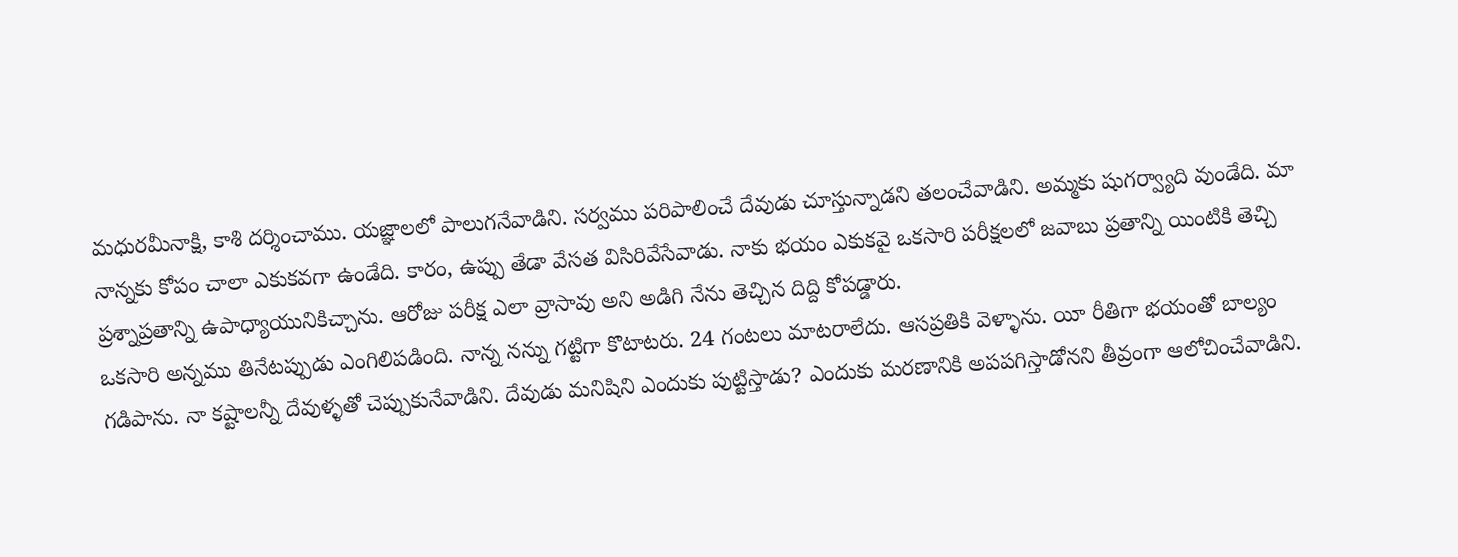మధురమీనాక్షి, కాశి దర్శించాము. యజ్ఞాలలో పాలుగనేవాడిని. సర్వము పరిపాలించే దేవుడు చూస్తున్నాడని తలంచేవాడిని. అమ్మకు షుగర్వ్యాది వుండేది. మా నాన్నకు కోపం చాలా ఎకుకవగా ఉండేది. కారం, ఉప్పు తేడా వేసత విసిరివేసేవాడు. నాకు భయం ఎకుకవై ఒకసారి పరీక్షలలో జవాబు ప్రతాన్ని యింటికి తెచ్చి ప్రశ్నాప్రతాన్ని ఉపాధ్యాయునికిచ్చాను. ఆరోజు పరీక్ష ఎలా వ్రాసావు అని అడిగి నేను తెచ్చిన దిద్ది కోపడ్డారు.
ఒకసారి అన్నము తినేటప్పుడు ఎంగిలిపడింది. నాన్న నన్ను గట్టిగా కొటాటరు. 24 గంటలు మాటరాలేదు. ఆసప్రతికి వెళ్ళాను. యీ రీతిగా భయంతో బాల్యం గడిపాను. నా కష్టాలన్నీ దేవుళ్ళతో చెప్పుకునేవాడిని. దేవుడు మనిషిని ఎందుకు పుట్టిస్తాడు? ఎందుకు మరణానికి అపపగిస్తాడోనని తీవ్రంగా ఆలోచించేవాడిని.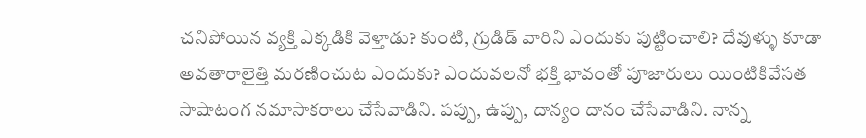చనిపోయిన వ్యక్తి ఎక్కడికి వెళ్తాడు? కుంటి, గ్రుడిడ్ వారిని ఎందుకు పుట్టించాలి? దేవుళ్ళు కూడా అవతారాలైత్తి మరణించుట ఎందుకు? ఎందువలనో భక్తి భావంతో పూజారులు యింటికివేసత సాషాటంగ నమాసాకరాలు చేసేవాడిని. పప్పు, ఉప్పు, దాన్యం దానం చేసేవాడిని. నాన్న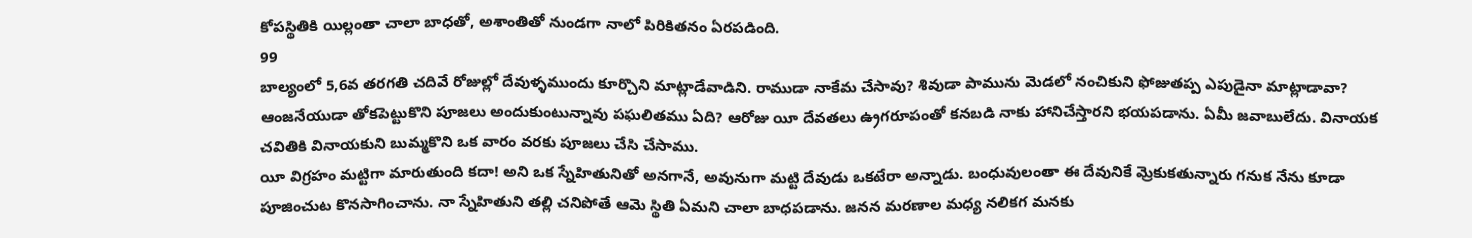కోపస్థితికి యిల్లంతా చాలా బాధతో, అశాంతితో నుండగా నాలో పిరికితనం ఏరపడింది.
99
బాల్యంలో 5,6వ తరగతి చదివే రోజుల్లో దేవుళ్ళముందు కూర్చొని మాట్లాడేవాడిని. రాముడా నాకేమ చేసావు? శివుడా పామును మెడలో నంచికుని ఫోజుతప్ప ఎపుడైనా మాట్లాడావా? ఆంజనేయుడా తోకపెట్టుకొని పూజలు అందుకుంటున్నావు పఘలితము ఏది? ఆరోజు యీ దేవతలు ఉ్రగరూపంతో కనబడి నాకు హానిచేస్తారని భయపడాను. ఏమీ జవాబులేదు. వినాయక చవితికి వినాయకుని బుమ్మకొని ఒక వారం వరకు పూజలు చేసి చేసాము.
యీ విగ్రహం మట్టిగా మారుతుంది కదా! అని ఒక స్నేహితునితో అనగానే, అవునుగా మట్టి దేవుడు ఒకటేరా అన్నాడు. బంధువులంతా ఈ దేవునికే వ్రెుకుకతున్నారు గనుక నేను కూడా పూజించుట కొనసాగించాను. నా స్నేహితుని తల్లి చనిపోతే ఆమె స్థితి ఏమని చాలా బాధపడాను. జనన మరణాల మధ్య నలికగ మనకు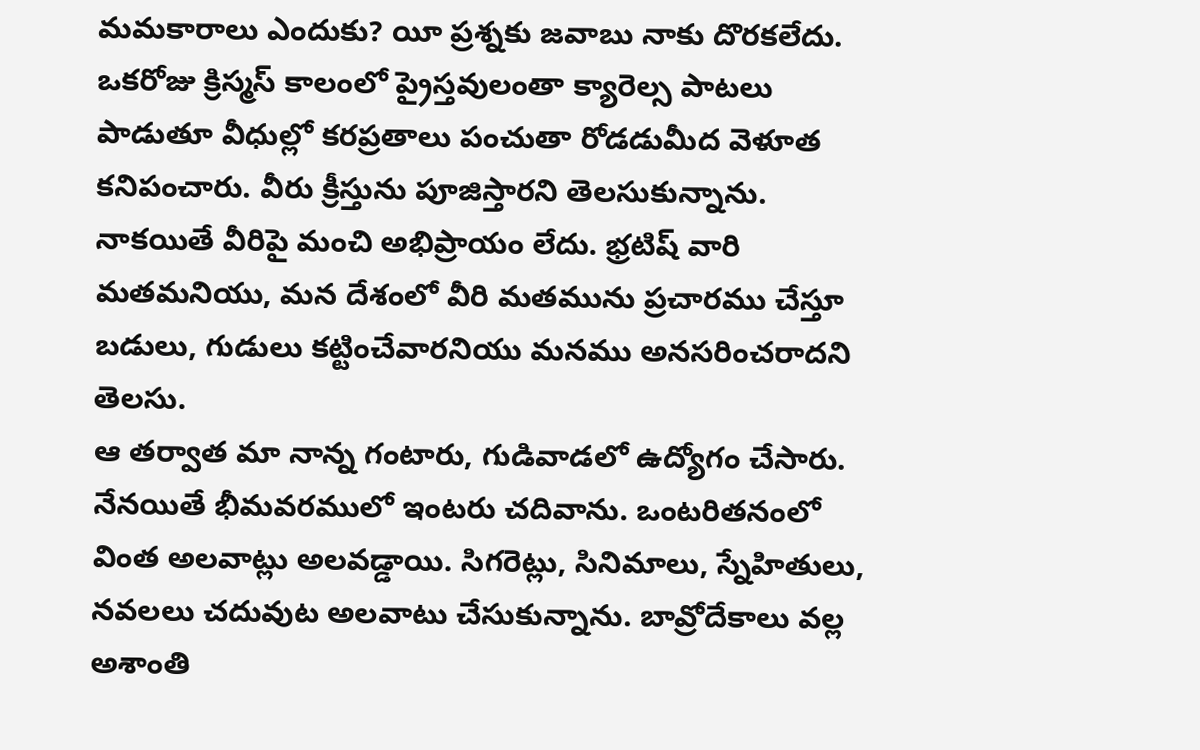మమకారాలు ఎందుకు? యీ ప్రశ్నకు జవాబు నాకు దొరకలేదు.
ఒకరోజు క్రిస్మస్ కాలంలో ప్రైస్తవులంతా క్యారెల్స పాటలు పాడుతూ వీధుల్లో కరప్రతాలు పంచుతా రోడడుమీద వెళూత కనిపంచారు. వీరు క్రీస్తును పూజిస్తారని తెలసుకున్నాను. నాకయితే వీరిపై మంచి అభిప్రాయం లేదు. భ్రటిష్ వారి మతమనియు, మన దేశంలో వీరి మతమును ప్రచారము చేస్తూ బడులు, గుడులు కట్టించేవారనియు మనము అనసరించరాదని తెలసు.
ఆ తర్వాత మా నాన్న గంటారు, గుడివాడలో ఉద్యోగం చేసారు. నేనయితే భీమవరములో ఇంటరు చదివాను. ఒంటరితనంలో వింత అలవాట్లు అలవడ్డాయి. సిగరెట్లు, సినిమాలు, స్నేహితులు, నవలలు చదువుట అలవాటు చేసుకున్నాను. బావ్రోదేకాలు వల్ల అశాంతి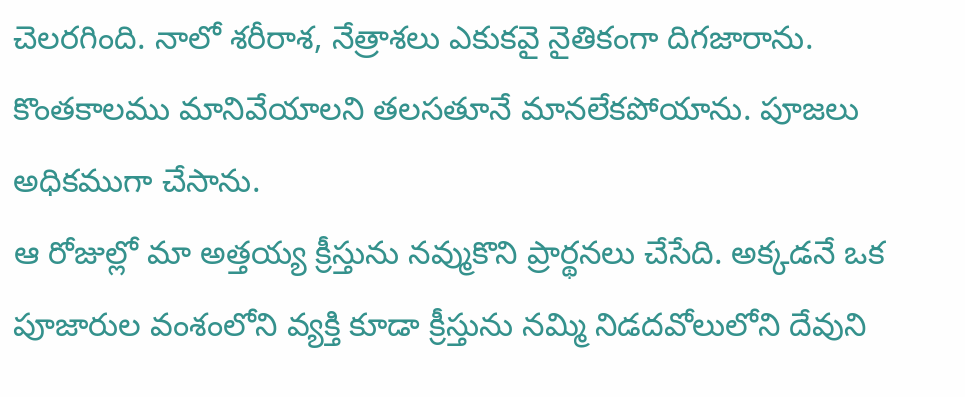చెలరగింది. నాలో శరీరాశ, నేత్రాశలు ఎకుకవై నైతికంగా దిగజారాను. కొంతకాలము మానివేయాలని తలసతూనే మానలేకపోయాను. పూజలు అధికముగా చేసాను.
ఆ రోజుల్లో మా అత్తయ్య క్రీస్తును నవ్ముకొని ప్రార్థనలు చేసేది. అక్కడనే ఒక పూజారుల వంశంలోని వ్యక్తి కూడా క్రీస్తును నమ్మి నిడదవోలులోని దేవుని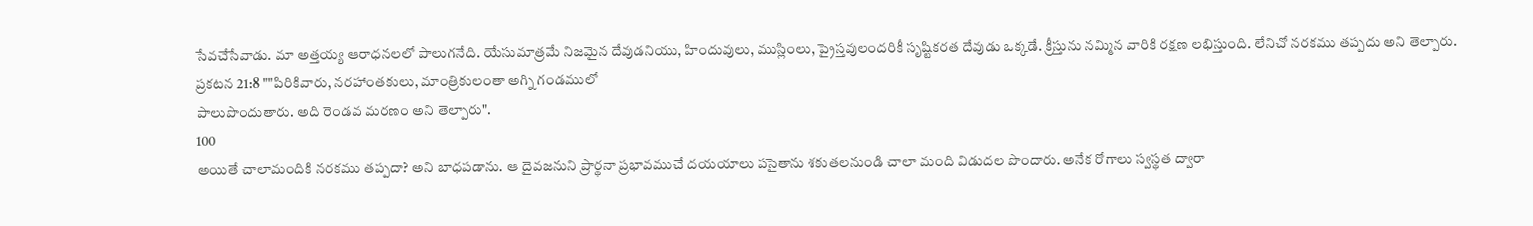సేవచేసేవాడు. మా అత్తయ్య ఆరాధనలలో పాలుగనేది. యేసుమాత్రమే నిజమైన దేవుడనియు, హిందువులు, ముస్లింలు, ప్రైస్తవులందరికీ సృష్టికరత దేవుడు ఒక్కడే. క్రీస్తును నమ్మిన వారికి రక్షణ లభిస్తుంది. లేనిచో నరకము తప్పదు అని తెల్పారు.
ప్రకటన 21:8 ""పిరికివారు, నరహాంతకులు, మాంత్రికులంతా అగ్ని గండములో
పాలుపొందుతారు. అది రెండవ మరణం అని తెల్పారు".
100
అయితే చాలామందికి నరకము తప్పదా? అని బాధపడాను. ఆ దైవజనుని ప్రార్థనా ప్రభావముచే దయయాలు పసైతాను శకుతలనుండి చాలా మంది విడుదల పొందారు. అనేక రోగాలు స్వస్థత ద్వారా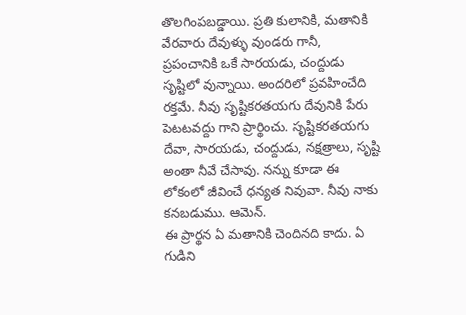తొలగింపబడ్డాయి. ప్రతి కులానికి, మతానికి వేరవారు దేవుళ్ళు వుండరు గానీ, ప్రపంచానికి ఒకే సారయడు, చంద్దుడు సృష్టిలో వున్నాయి. అందరిలో ప్రవహించేది రక్తమే. నీవు సృష్టికరతయగు దేవునికి పేరు పెటటవద్దు గాని ప్రార్థించు. సృష్టికరతయగు దేవా, సారయడు, చంద్దుడు, నక్షత్రాలు, సృష్టి అంతా నీవే చేసావు. నన్ను కూడా ఈ లోకంలో జీవించే ధన్యత నివువా. నీవు నాకు కనబడుము. ఆమెన్.
ఈ ప్రార్థన ఏ మతానికి చెందినది కాదు. ఏ గుడిని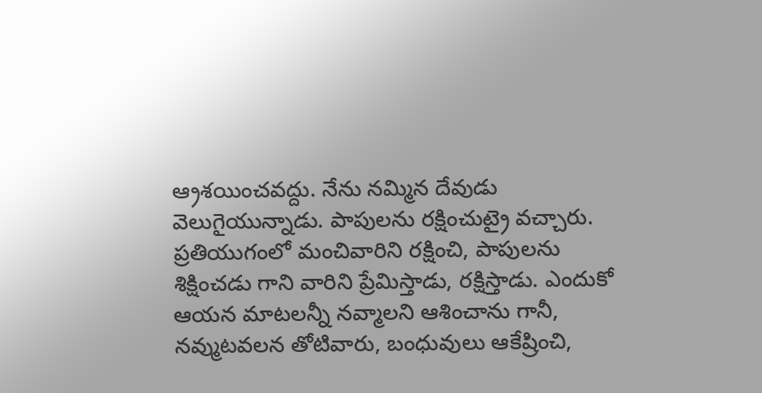ఆ్రశయించవద్దు. నేను నమ్మిన దేవుడు వెలుగైయున్నాడు. పాపులను రక్షించుట్రై వచ్చారు. ప్రతియుగంలో మంచివారిని రక్షించి, పాపులను శిక్షించడు గాని వారిని ప్రేమిస్తాడు, రక్షిస్తాడు. ఎందుకో ఆయన మాటలన్నీ నవ్మాలని ఆశించాను గానీ, నవ్ముటవలన తోటివారు, బంధువులు ఆకేష్రించి,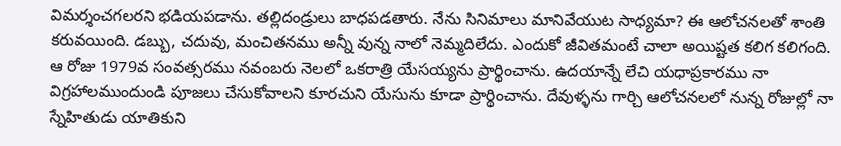విమర్శంచగలరని భడియపడాను. తల్లిదండ్రులు బాధపడతారు. నేను సినిమాలు మానివేయుట సాధ్యమా? ఈ ఆలోచనలతో శాంతి కరువయింది. డబ్బు, చదువు, మంచితనము అన్నీ వున్న నాలో నెమ్మదిలేదు. ఎందుకో జీవితమంటే చాలా అయిష్టత కలిగ కలిగంది.
ఆ రోజు 1979వ సంవత్సరము నవంబరు నెలలో ఒకరాత్రి యేసయ్యను ప్రార్థించాను. ఉదయాన్నే లేచి యధాప్రకారము నా విగ్రహాలముందుండి పూజలు చేసుకోవాలని కూరచుని యేసును కూడా ప్రార్థించాను. దేవుళ్ళను గార్చి ఆలోచనలలో నున్న రోజుల్లో నా స్నేహితుడు యాతికుని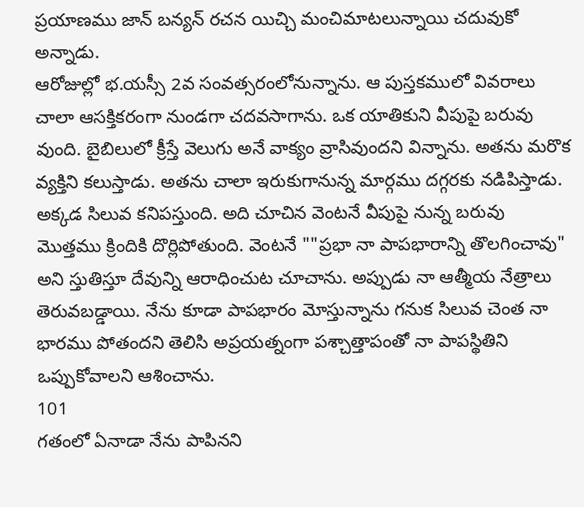ప్రయాణము జాన్ బన్యన్ రచన యిచ్చి మంచిమాటలున్నాయి చదువుకో అన్నాడు.
ఆరోజుల్లో భ.యస్సీ 2వ సంవత్సరంలోనున్నాను. ఆ పుస్తకములో వివరాలు చాలా ఆసక్తికరంగా నుండగా చదవసాగాను. ఒక యాతికుని వీపుపై బరువు వుంది. బైబిలులో క్రీస్తే వెలుగు అనే వాక్యం వ్రాసివుందని విన్నాను. అతను మరొక వ్యక్తిని కలుస్తాడు. అతను చాలా ఇరుకుగానున్న మార్గము దగ్గరకు నడిపిస్తాడు. అక్కడ సిలువ కనిపస్తుంది. అది చూచిన వెంటనే వీపుపై నున్న బరువు మొత్తము క్రిందికి దొర్లిపోతుంది. వెంటనే ""ప్రభా నా పాపభారాన్ని తొలగించావు" అని స్తుతిస్తూ దేవున్ని ఆరాధించుట చూచాను. అప్పుడు నా ఆత్మీయ నేత్రాలు తెరువబడ్డాయి. నేను కూడా పాపభారం మోస్తున్నాను గనుక సిలువ చెంత నా భారము పోతందని తెలిసి అప్రయత్నంగా పశ్చాత్తాపంతో నా పాపస్థితిని ఒప్పుకోవాలని ఆశించాను.
101
గతంలో ఏనాడా నేను పాపినని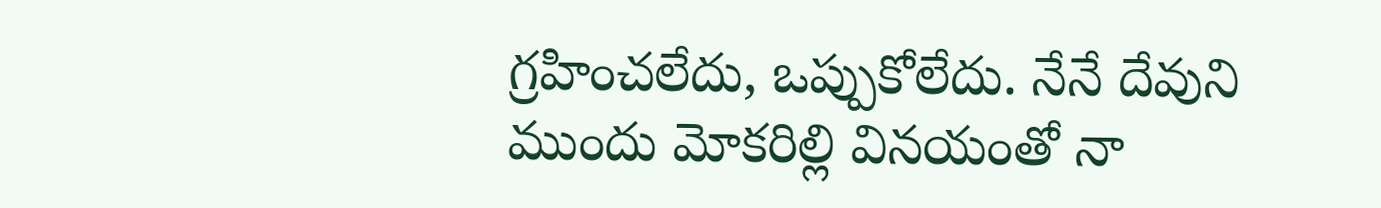గ్రహించలేదు, ఒప్పుకోలేదు. నేనే దేవుని ముందు మోకరిల్లి వినయంతో నా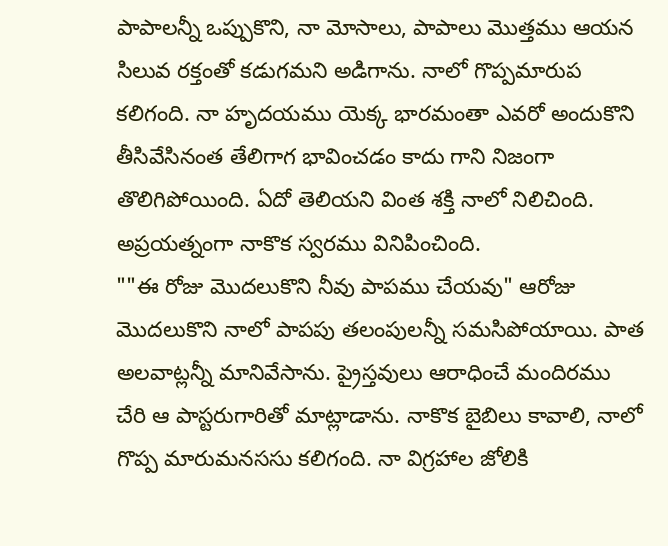పాపాలన్నీ ఒప్పుకొని, నా మోసాలు, పాపాలు మొత్తము ఆయన సిలువ రక్తంతో కడుగమని అడిగాను. నాలో గొప్పమారుప కలిగంది. నా హృదయము యెక్క భారమంతా ఎవరో అందుకొని తీసివేసినంత తేలిగాగ భావించడం కాదు గాని నిజంగా తొలిగిపోయింది. ఏదో తెలియని వింత శక్తి నాలో నిలిచింది. అప్రయత్నంగా నాకొక స్వరము వినిపించింది.
""ఈ రోజు మొదలుకొని నీవు పాపము చేయవు" ఆరోజు మొదలుకొని నాలో పాపపు తలంపులన్నీ సమసిపోయాయి. పాత అలవాట్లన్నీ మానివేసాను. ప్రైస్తవులు ఆరాధించే మందిరము చేరి ఆ పాస్టరుగారితో మాట్లాడాను. నాకొక బైబిలు కావాలి, నాలో గొప్ప మారుమనససు కలిగంది. నా విగ్రహాల జోలికి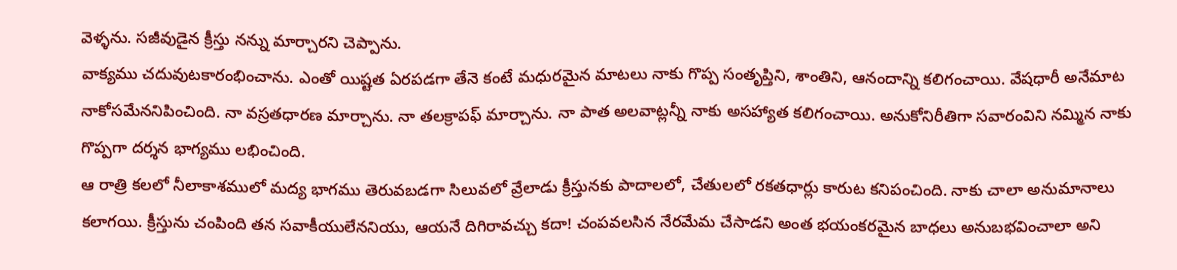వెళ్ళను. సజీవుడైన క్రీస్తు నన్ను మార్చారని చెప్పాను.
వాక్యము చదువుటకారంభించాను. ఎంతో యిష్టత ఏరపడగా తేనె కంటే మధురమైన మాటలు నాకు గొప్ప సంతృప్తిని, శాంతిని, ఆనందాన్ని కలిగంచాయి. వేషధారీ అనేమాట నాకోసమేననిపించింది. నా వస్రతధారణ మార్చాను. నా తలక్రాపఫ్ మార్చాను. నా పాత అలవాట్లన్నీ నాకు అసహ్యాత కలిగంచాయి. అనుకోనిరీతిగా సవారంవిని నమ్మిన నాకు గొప్పగా దర్శన భాగ్యము లభించింది.
ఆ రాత్రి కలలో నీలాకాశములో మద్య భాగము తెరువబడగా సిలువలో వ్రేలాడు క్రీస్తునకు పాదాలలో, చేతులలో రకతధార్లు కారుట కనిపంచింది. నాకు చాలా అనుమానాలు కలాగయి. క్రీస్తును చంపింది తన సవాకీయులేననియు, ఆయనే దిగిరావచ్చు కదా! చంపవలసిన నేరమేమ చేసాడని అంత భయంకరమైన బాధలు అనుబభవించాలా అని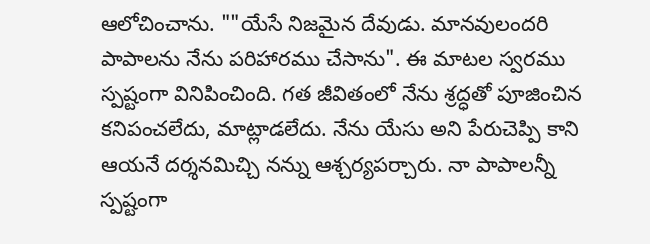ఆలోచించాను. ""యేసే నిజమైన దేవుడు. మానవులందరి పాపాలను నేను పరిహారము చేసాను". ఈ మాటల స్వరము స్పష్టంగా వినిపించింది. గత జీవితంలో నేను శ్రద్ధతో పూజించిన కనిపంచలేదు, మాట్లాడలేదు. నేను యేసు అని పేరుచెప్పి కాని ఆయనే దర్శనమిచ్చి నన్ను ఆశ్చర్యపర్చారు. నా పాపాలన్నీ స్పష్టంగా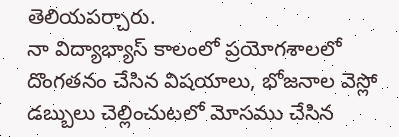తెలియపర్చారు.
నా విద్యాభ్యాస్ కాలంలో ప్రయోగశాలలో దొంగతనం చేసిన విషయాలు, భోజనాల వెస్లో డబ్బులు చెల్లించుటలో మోసము చేసిన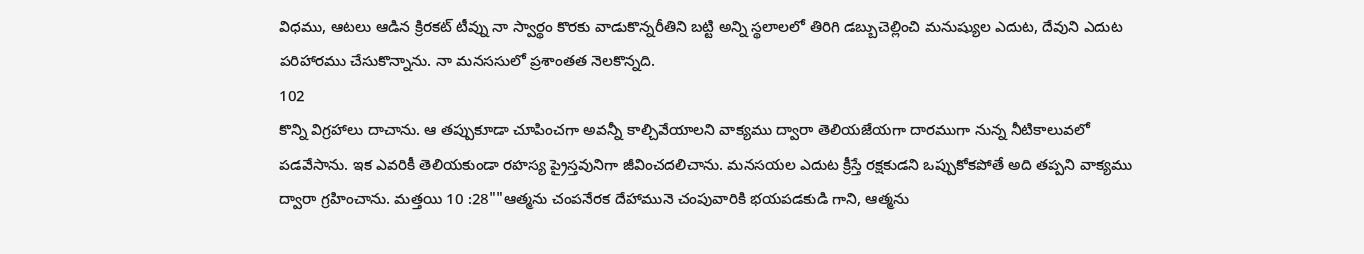విధము, ఆటలు ఆడిన క్రిరకట్ టీవ్ను నా స్వార్థం కొరకు వాడుకొన్నరీతిని బట్టి అన్ని స్థలాలలో తిరిగి డబ్బుచెల్లించి మనుష్యుల ఎదుట, దేవుని ఎదుట పరిహారము చేసుకొన్నాను. నా మనససులో ప్రశాంతత నెలకొన్నది.
102
కొన్ని విగ్రహాలు దాచాను. ఆ తప్పుకూడా చూపించగా అవన్నీ కాల్చివేయాలని వాక్యము ద్వారా తెలియజేయగా దారముగా నున్న నీటికాలువలో పడవేసాను. ఇక ఎవరికీ తెలియకుండా రహస్య ప్రైస్తవునిగా జీవించదలిచాను. మనసయల ఎదుట క్రీస్తే రక్షకుడని ఒప్పుకోకపోతే అది తప్పని వాక్యము ద్వారా గ్రహించాను. మత్తయి 10 :28""ఆత్మను చంపనేరక దేహామునె చంపువారికి భయపడకుడి గాని, ఆత్మను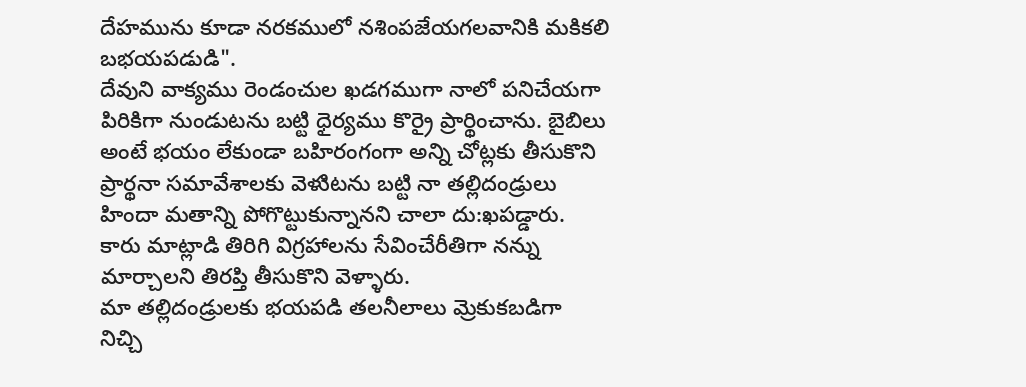దేహమును కూడా నరకములో నశింపజేయగలవానికి మకికలి బభయపడుడి".
దేవుని వాక్యము రెండంచుల ఖడగముగా నాలో పనిచేయగా పిరికిగా నుండుటను బట్టి ధైర్యము కొర్రై ప్రార్థించాను. బైబిలు అంటే భయం లేకుండా బహిరంగంగా అన్ని చోట్లకు తీసుకొని ప్రార్థనా సమావేశాలకు వెళుిటను బట్టి నా తల్లిదండ్రులు హిందా మతాన్ని పోగొట్టుకున్నానని చాలా దు:ఖపడ్డారు. కారు మాట్లాడి తిరిగి విగ్రహాలను సేవించేరీతిగా నన్ను మార్చాలని తిరప్తి తీసుకొని వెళ్ళారు.
మా తల్లిదండ్రులకు భయపడి తలనీలాలు వ్రెుకుకబడిగా నిచ్చి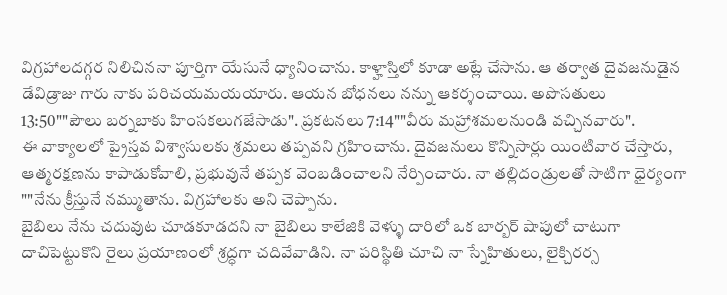విగ్రహాలదగ్గర నిలిచిననా పూర్తిగా యేసునే ధ్యానించాను. కాళ్హాస్తిలో కూడా అట్లే చేసాను. ఆ తర్వాత దైవజనుడైన డేవిడ్రాజు గారు నాకు పరిచయమయయారు. ఆయన బోధనలు నన్ను ఆకర్శంచాయి. అపొసతులు 13:50""పౌలు బర్నబాకు హింసకలుగజేసాడు". ప్రకటనలు 7:14""వీరు మహ్రాశమలనుండి వచ్చినవారు".
ఈ వాక్యాలలో ప్రైస్తవ విశ్వాసులకు శ్రమలు తప్పవని గ్రహించాను. దైవజనులు కొన్నిసార్లు యింటివార చేస్తారు, ఆత్మరక్షణను కాపాడుకోవాలి, ప్రభువునే తప్పక వెంబడించాలని నేర్పించారు. నా తల్లిదండ్రులతో సాటిగా ధైర్యంగా ""నేను క్రీస్తునే నమ్ముతాను. విగ్రహాలకు అని చెప్పాను.
బైబిలు నేను చదువుట చూడకూడదని నా బైబిలు కాలేజికి వెళ్ళు దారిలో ఒక బార్బర్ షాపులో చాటుగా దాచిపెట్టుకొని రైలు ప్రయాణంలో శ్రద్ధగా చదివేవాడిని. నా పరిస్థితి చూచి నా స్నేహితులు, లైక్చిరర్స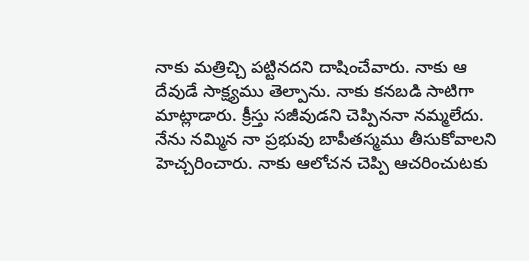నాకు మత్రిచ్చి పట్టినదని దాషించేవారు. నాకు ఆ దేవుడే సాక్ష్యము తెల్పాను. నాకు కనబడి సాటిగా మాట్లాడారు. క్రీస్తు సజీవుడని చెప్పిననా నమ్మలేదు. నేను నమ్మిన నా ప్రభువు బాపీతస్మము తీసుకోవాలని హెచ్చరించారు. నాకు ఆలోచన చెప్పి ఆచరించుటకు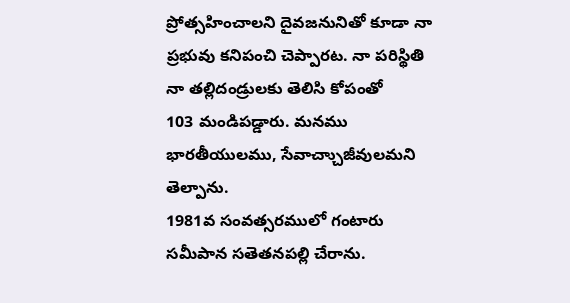ప్రోత్సహించాలని దైవజనునితో కూడా నా ప్రభువు కనిపంచి చెప్పారట. నా పరిస్థితి నా తల్లిదండ్రులకు తెలిసి కోపంతో
103 మండిపడ్డారు. మనము భారతీయులము, సేవాచ్చాుజీవులమని తెల్పాను.
1981వ సంవత్సరములో గంటారు సమీపాన సతెతనపల్లి చేరాను.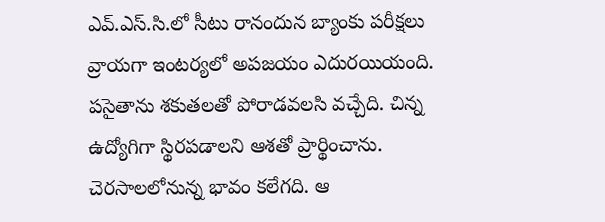ఎవ్.ఎస్.సి.లో సీటు రానందున బ్యాంకు పరీక్షలు వ్రాయగా ఇంటర్యలో అపజయం ఎదురయియంది. పసైతాను శకుతలతో పోరాడవలసి వచ్చేది. చిన్న ఉద్యోగిగా స్థిరపడాలని ఆశతో ప్రార్థించాను. చెరసాలలోనున్న భావం కలేగది. ఆ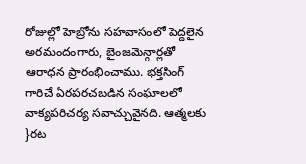రోజుల్లో హెబ్రోను సహవాసంలో పెద్దలైన అరమందంగారు, బైంజవెున్గార్లతో ఆరాధన ప్రారంభించాము. భక్తసింగ్ గారిచే ఏరపరచబడిన సంఘాలలో వాక్యపరిచర్య సవాచ్చువైనది. ఆత్మలకు }రట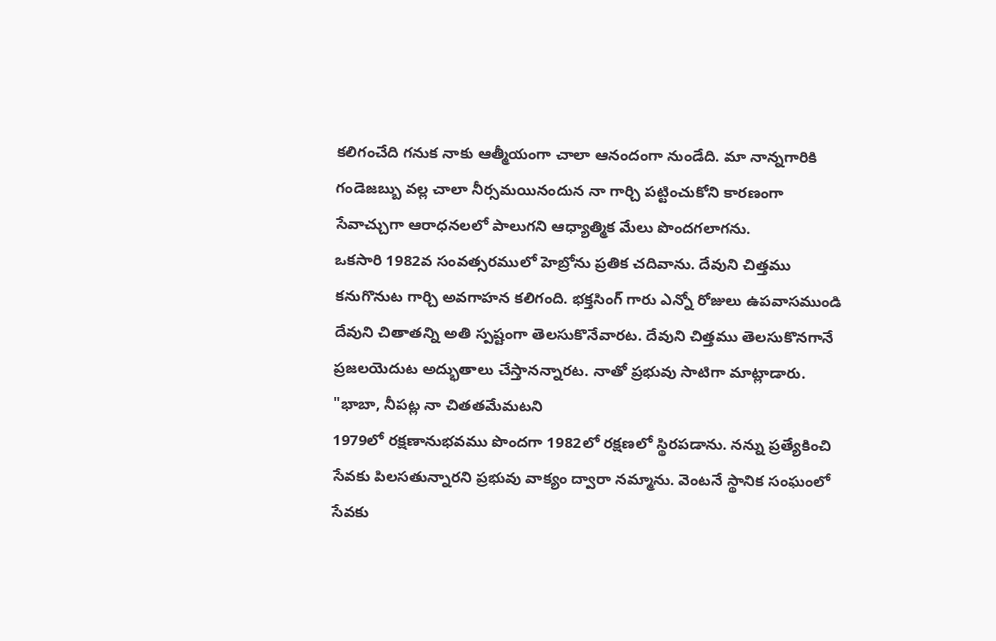కలిగంచేది గనుక నాకు ఆత్మీయంగా చాలా ఆనందంగా నుండేది. మా నాన్నగారికి గండెజబ్బు వల్ల చాలా నీర్సమయినందున నా గార్చి పట్టించుకోని కారణంగా సేవాచ్చుగా ఆరాధనలలో పాలుగని ఆధ్యాత్మిక మేలు పొందగలాగను.
ఒకసారి 1982వ సంవత్సరములో హెబ్రోను ప్రతిక చదివాను. దేవుని చిత్తము కనుగొనుట గార్చి అవగాహన కలిగంది. భక్తసింగ్ గారు ఎన్నో రోజులు ఉపవాసముండి దేవుని చితాతన్ని అతి స్పష్టంగా తెలసుకొనేవారట. దేవుని చిత్తము తెలసుకొనగానే ప్రజలయెదుట అద్భుతాలు చేస్తానన్నారట. నాతో ప్రభువు సాటిగా మాట్లాడారు. "భాబా, నీపట్ల నా చితతమేమటని
1979లో రక్షణానుభవము పొందగా 1982లో రక్షణలో స్థిరపడాను. నన్ను ప్రత్యేకించి సేవకు పిలసతున్నారని ప్రభువు వాక్యం ద్వారా నమ్మాను. వెంటనే స్థానిక సంఘంలో సేవకు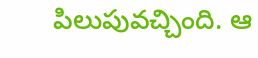పిలుపువచ్చింది. ఆ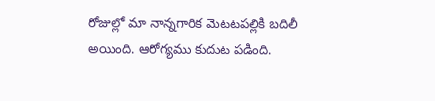రోజుల్లో మా నాన్నగారిక వెుటటపల్లికి బదిలీ అయింది. ఆరోగ్యము కుదుట పడింది.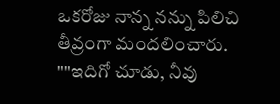ఒకరోజు నాన్న నన్ను పిలిచి తీవ్రంగా మందలించారు. ""ఇదిగో చూడు, నీవు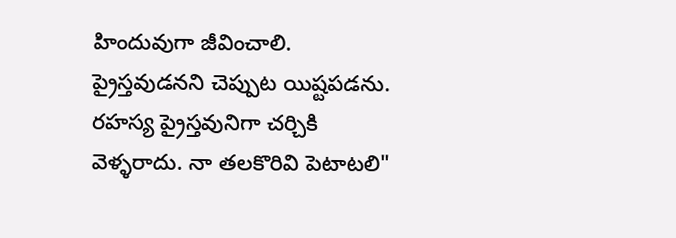హిందువుగా జీవించాలి. ప్రైస్తవుడనని చెప్పుట యిష్టపడను. రహస్య ప్రైస్తవునిగా చర్చికి వెళ్ళరాదు. నా తలకొరివి పెటాటలి"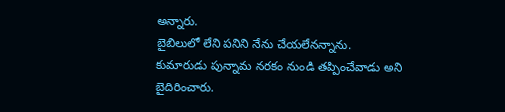అన్నారు.
బైబిలులో లేని పనిని నేను చేయలేనన్నాను. కుమారుడు పున్నామ నరకం నుండి తప్పించేవాడు అని బైదిరించారు.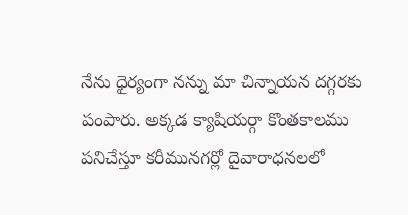నేను ధైర్యంగా నన్ను మా చిన్నాయన దగ్గరకు పంపారు. అక్కడ క్యాషియర్గా కొంతకాలము పనిచేస్తూ కరీమునగర్లో దైవారాధనలలో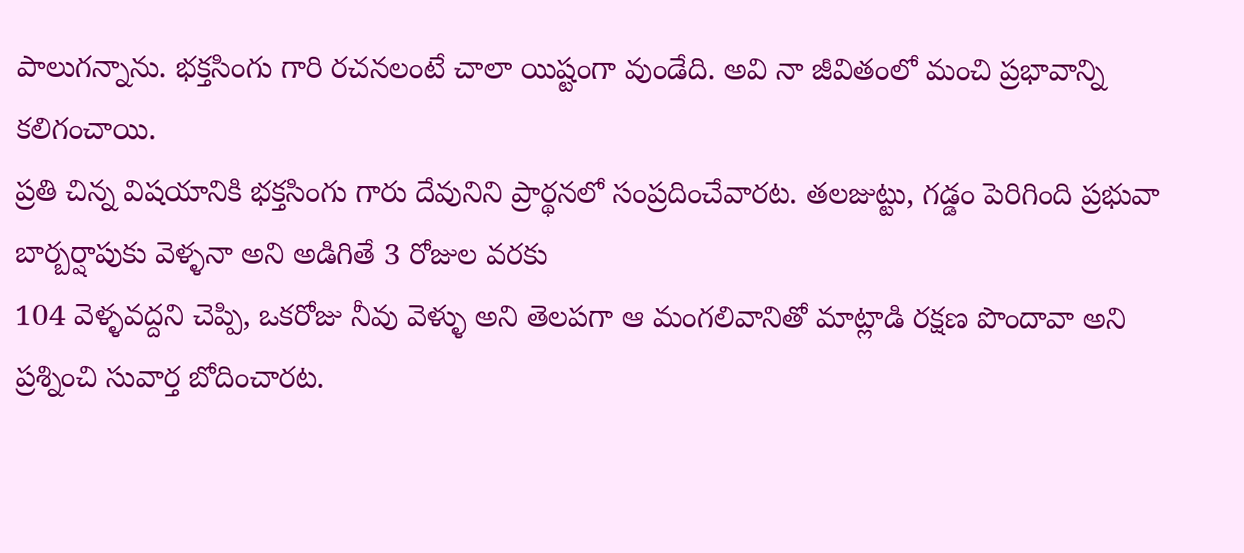పాలుగన్నాను. భక్తసింగు గారి రచనలంటే చాలా యిష్టంగా వుండేది. అవి నా జీవితంలో మంచి ప్రభావాన్ని కలిగంచాయి.
ప్రతి చిన్న విషయానికి భక్తసింగు గారు దేవునిని ప్రార్థనలో సంప్రదించేవారట. తలజుట్టు, గడ్డం పెరిగింది ప్రభువా బార్బర్షాపుకు వెళ్ళనా అని అడిగితే 3 రోజుల వరకు
104 వెళ్ళవద్దని చెప్పి, ఒకరోజు నీవు వెళ్ళు అని తెలపగా ఆ మంగలివానితో మాట్లాడి రక్షణ పొందావా అని ప్రశ్నించి సువార్త బోదించారట.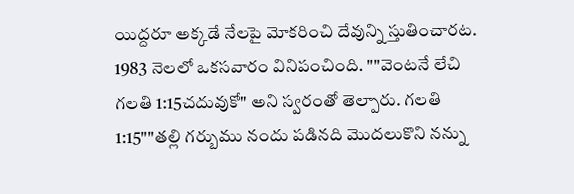యిద్దరూ అక్కడే నేలపై మోకరించి దేవున్ని స్తుతించారట.
1983 నెలలో ఒకసవారం వినిపంచింది. ""వెంటనే లేచి గలతి 1:15చదువుకో" అని స్వరంతో తెల్పారు. గలతి 1:15""తల్లి గర్బుము నందు పడినది మొదలుకొని నన్ను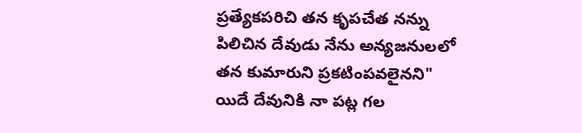ప్రత్యేకపరిచి తన కృపచేత నన్ను పిలిచిన దేవుడు నేను అన్యజనులలో తన కుమారుని ప్రకటింపవలైనని" యిదే దేవునికి నా పట్ల గల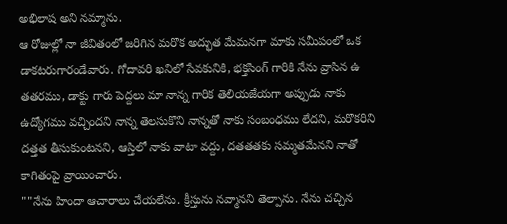అభిలాష అని నమ్మాను.
ఆ రోజుల్లో నా జీవితంలో జరిగిన మరొక అద్భుత మేమనగా మాకు సమీపంలో ఒక డాకటరుగారండేవారు. గోదావరి ఖనిలో సేవకునికి, భక్తసింగ్ గారికి నేను వ్రాసిన ఉ తతరము, డాక్టు గారు పెద్దలు మా నాన్న గారిక తెలియజేయగా అప్పుడు నాకు ఉద్యోగము వచ్చిందని నాన్న తెలసుకొని నాన్నతో నాకు సంబంధము లేదని, మరొకరిని దత్తత తీసుకుంటనని, ఆస్తిలో నాకు వాటా వద్దు, దతతతకు సమ్మతమేనని నాతో కాగితంపై వ్రాయించారు.
""నేను హిందా ఆచారాలు చేయలేను. క్రీస్తును నవ్మానని తెల్పాను. నేను చచ్చిన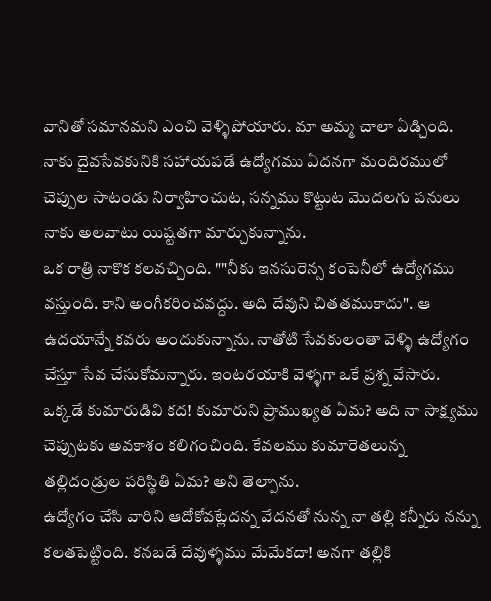వానితో సమానమని ఎంచి వెళ్ళిపోయారు. మా అమ్మ చాలా ఏడ్చింది. నాకు దైవసేవకునికి సహాయపడే ఉద్యోగము ఏదనగా మందిరములో చెప్పుల సాటండు నిర్వాహించుట, సన్నము కొట్టుట మొదలగు పనులు నాకు అలవాటు యిష్టతగా మార్చుకున్నాను.
ఒక రాత్రి నాకొక కలవచ్చింది. ""నీకు ఇనసురెన్స కంపెనీలో ఉద్యోగము వస్తుంది. కాని అంగీకరించవద్దు. అది దేవుని చితతముకాదు". ఆ ఉదయాన్నే కవరు అందుకున్నాను. నాతోటి సేవకులంతా వెళ్ళి ఉద్యోగం చేస్తూ సేవ చేసుకోమన్నారు. ఇంటరయాకి వెళ్ళగా ఒకే ప్రశ్న వేసారు. ఒక్కడే కుమారుడివి కద! కుమారుని ప్రాముఖ్యత ఏమ? అది నా సాక్ష్యము చెప్పుటకు అవకాశం కలిగంచింది. కేవలము కుమారెతలున్న తల్లిదండ్రుల పరిస్థితి ఏమ? అని తెల్పాను.
ఉద్యోగం చేసి వారిని ఆదోకోవట్లేదన్న వేదనతో నున్న నా తల్లి కన్నీరు నన్ను కలతపెట్టింది. కనబడే దేవుళ్ళము మేమేకదా! అనగా తల్లికి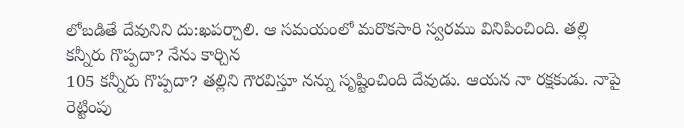లోబడితే దేవునిని దు:ఖపర్చాలి. ఆ సమయంలో మరొకసారి స్వరము వినిపించింది. తల్లి కన్నీరు గొప్పదా? నేను కార్చిన
105 కన్నీరు గొప్పదా? తల్లిని గౌరవిస్తూ నన్ను సృష్టించింది దేవుడు. ఆయన నా రక్షకుడు. నాపై రెట్టింపు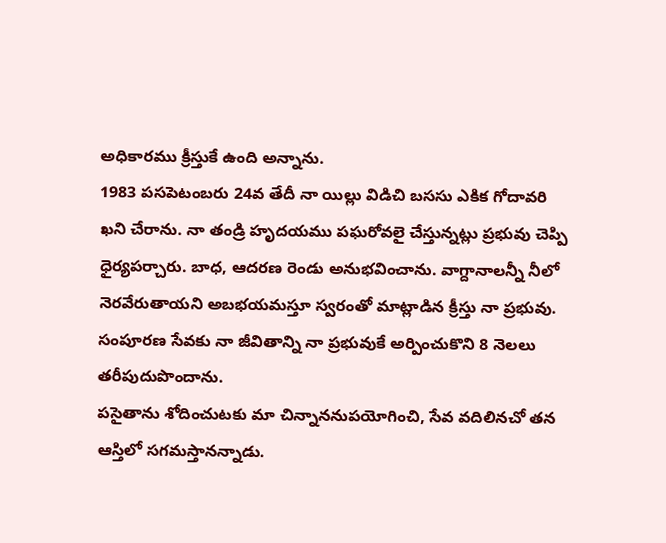అధికారము క్రీస్తుకే ఉంది అన్నాను.
1983 పసపెటంబరు 24వ తేదీ నా యిల్లు విడిచి బససు ఎకిక గోదావరి ఖని చేరాను. నా తండ్రి హృదయము పఘరోవలై చేస్తున్నట్లు ప్రభువు చెప్పి ధైర్యపర్చారు. బాధ, ఆదరణ రెండు అనుభవించాను. వాగ్దానాలన్నీ నీలో నెరవేరుతాయని అబభయమస్తూ స్వరంతో మాట్లాడిన క్రీస్తు నా ప్రభువు. సంపూరణ సేవకు నా జీవితాన్ని నా ప్రభువుకే అర్పించుకొని 8 నెలలు తరీపుదుపొందాను.
పసైతాను శోదించుటకు మా చిన్నాననుపయోగించి, సేవ వదిలినచో తన ఆస్తిలో సగమస్తానన్నాడు.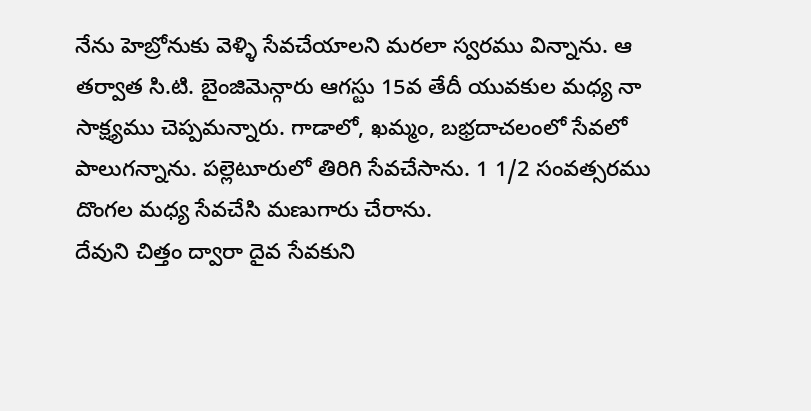నేను హెబ్రోనుకు వెళ్ళి సేవచేయాలని మరలా స్వరము విన్నాను. ఆ తర్వాత సి.టి. బైంజివెున్గారు ఆగస్టు 15వ తేదీ యువకుల మధ్య నా సాక్ష్యము చెప్పమన్నారు. గాడాలో, ఖమ్మం, బభ్రదాచలంలో సేవలో పాలుగన్నాను. పల్లెటూరులో తిరిగి సేవచేసాను. 1 1/2 సంవత్సరము దొంగల మధ్య సేవచేసి మణుగారు చేరాను.
దేవుని చిత్తం ద్వారా దైవ సేవకుని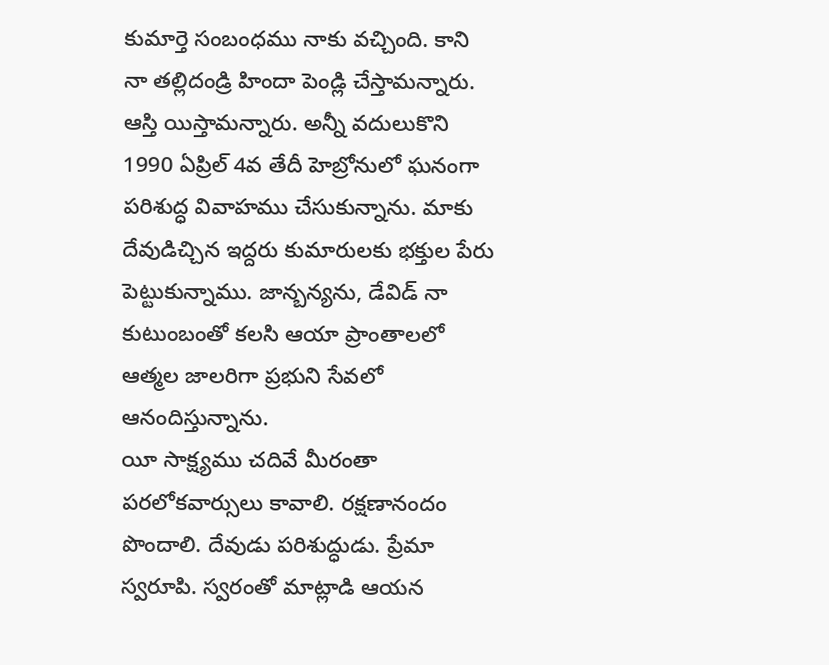కుమార్తె సంబంధము నాకు వచ్చింది. కాని నా తల్లిదండ్రి హిందా పెండ్లి చేస్తామన్నారు. ఆస్తి యిస్తామన్నారు. అన్నీ వదులుకొని 1990 ఏప్రిల్ 4వ తేదీ హెబ్రోనులో ఘనంగా పరిశుద్ధ వివాహము చేసుకున్నాను. మాకు దేవుడిచ్చిన ఇద్దరు కుమారులకు భక్తుల పేరు పెట్టుకున్నాము. జాన్బన్యను, డేవిడ్ నా కుటుంబంతో కలసి ఆయా ప్రాంతాలలో ఆత్మల జాలరిగా ప్రభుని సేవలో ఆనందిస్తున్నాను.
యీ సాక్ష్యము చదివే మీరంతా పరలోకవార్సులు కావాలి. రక్షణానందం పొందాలి. దేవుడు పరిశుద్ధుడు. ప్రేమా స్వరూపి. స్వరంతో మాట్లాడి ఆయన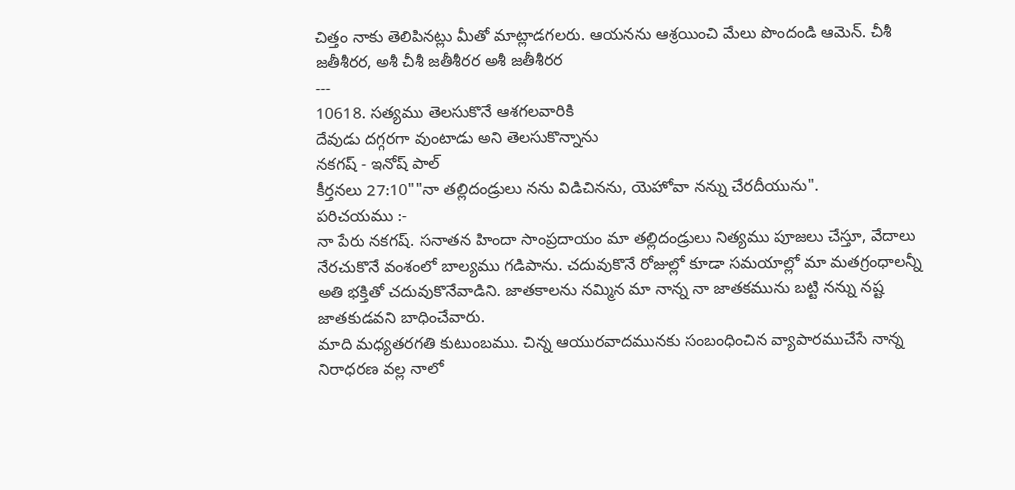చిత్తం నాకు తెలిపినట్లు మీతో మాట్లాడగలరు. ఆయనను ఆశ్రయించి మేలు పొందండి ఆమెన్. చీశీ జతీశీరర, అశీ చీశీ జతీశీరర అశీ జతీశీరర
---
10618. సత్యము తెలసుకొనే ఆశగలవారికి
దేవుడు దగ్గరగా వుంటాడు అని తెలసుకొన్నాను
నకగష్ - ఇనోష్ పాల్
కీర్తనలు 27:10""నా తల్లిదండ్రులు నను విడిచినను, యెహోవా నన్ను చేరదీయును".
పరిచయము :-
నా పేరు నకగష్. సనాతన హిందా సాంప్రదాయం మా తల్లిదండ్రులు నిత్యము పూజలు చేస్తూ, వేదాలు నేరచుకొనే వంశంలో బాల్యము గడిపాను. చదువుకొనే రోజుల్లో కూడా సమయాల్లో మా మతగ్రంధాలన్నీ అతి భక్తితో చదువుకొనేవాడిని. జాతకాలను నమ్మిన మా నాన్న నా జాతకమును బట్టి నన్ను నష్ట జాతకుడవని బాధించేవారు.
మాది మధ్యతరగతి కుటుంబము. చిన్న ఆయురవాదమునకు సంబంధించిన వ్యాపారముచేసే నాన్న నిరాధరణ వల్ల నాలో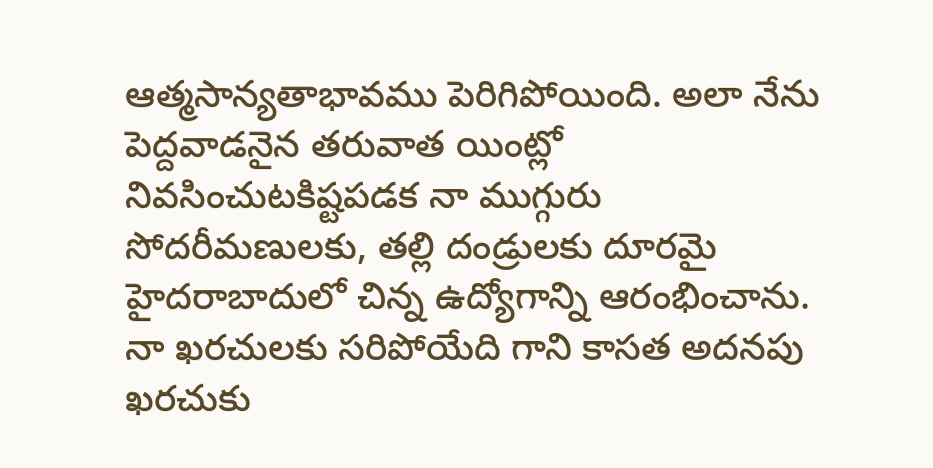ఆత్మసాన్యతాభావము పెరిగిపోయింది. అలా నేను పెద్దవాడనైన తరువాత యింట్లో నివసించుటకిష్టపడక నా ముగ్గురు సోదరీమణులకు, తల్లి దండ్రులకు దూరమై హైదరాబాదులో చిన్న ఉద్యోగాన్ని ఆరంభించాను. నా ఖరచులకు సరిపోయేది గాని కాసత అదనపు ఖరచుకు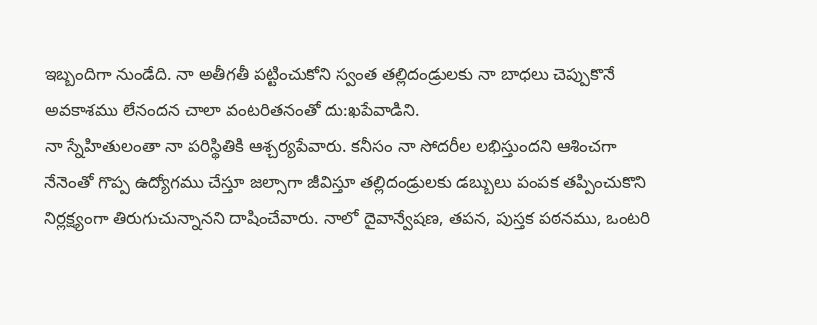ఇబ్బందిగా నుండేది. నా అతీగతీ పట్టించుకోని స్వంత తల్లిదండ్రులకు నా బాధలు చెప్పుకొనే అవకాశము లేనందన చాలా వంటరితనంతో దు:ఖపేవాడిని.
నా స్నేహితులంతా నా పరిస్థితికి ఆశ్చర్యపేవారు. కనీసం నా సోదరీల లభిస్తుందని ఆశించగా నేనెంతో గొప్ప ఉద్యోగము చేస్తూ జల్సాగా జీవిస్తూ తల్లిదండ్రులకు డబ్బులు పంపక తప్పించుకొని నిర్లక్ష్యంగా తిరుగుచున్నానని దాషించేవారు. నాలో దైవాన్వేషణ, తపన, పుస్తక పఠనము, ఒంటరి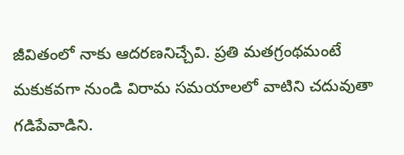జీవితంలో నాకు ఆదరణనిచ్చేవి. ప్రతి మతగ్రంథమంటే మకుకవగా నుండి విరామ సమయాలలో వాటిని చదువుతా గడిపేవాడిని.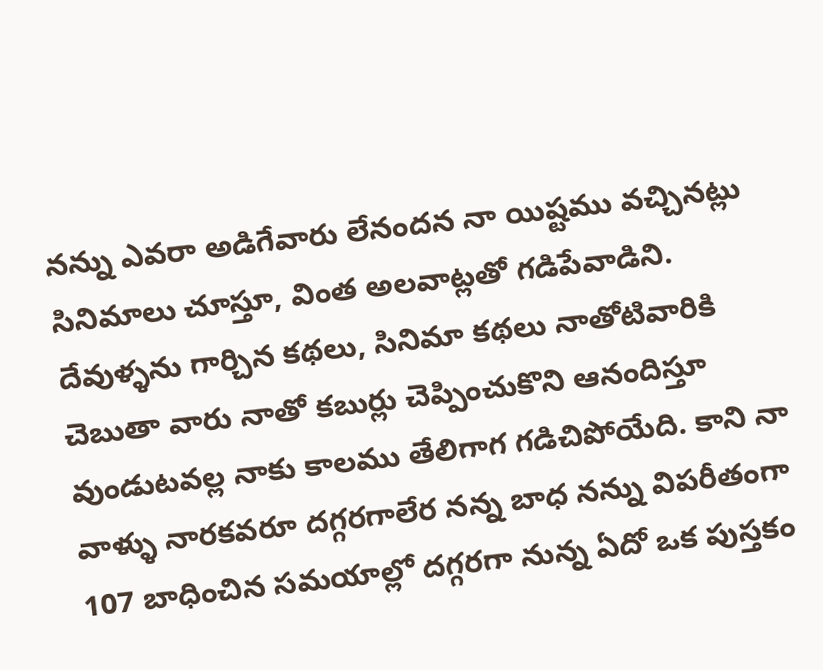నన్ను ఎవరా అడిగేవారు లేనందన నా యిష్టము వచ్చినట్లు సినిమాలు చూస్తూ, వింత అలవాట్లతో గడిపేవాడిని. దేవుళ్ళను గార్చిన కథలు, సినిమా కథలు నాతోటివారికి చెబుతా వారు నాతో కబుర్లు చెప్పించుకొని ఆనందిస్తూ వుండుటవల్ల నాకు కాలము తేలిగాగ గడిచిపోయేది. కాని నా వాళ్ళు నారకవరూ దగ్గరగాలేర నన్న బాధ నన్ను విపరీతంగా
107 బాధించిన సమయాల్లో దగ్గరగా నున్న ఏదో ఒక పుస్తకం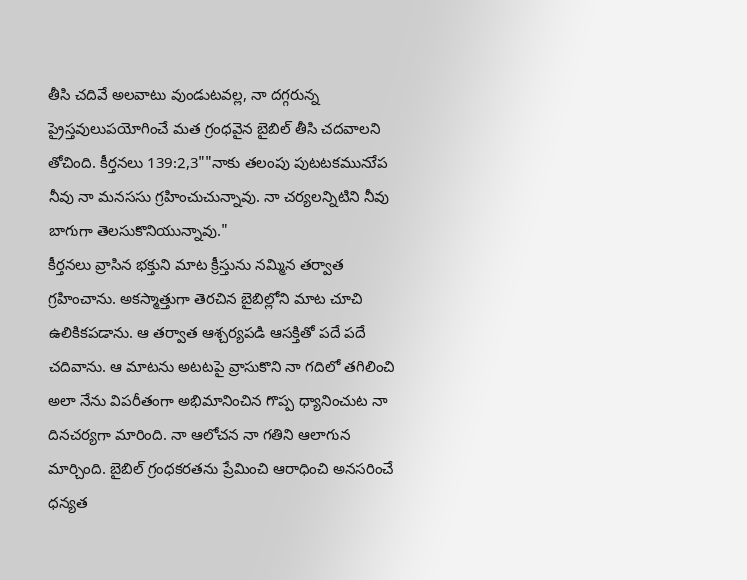తీసి చదివే అలవాటు వుండుటవల్ల, నా దగ్గరున్న ప్రైస్తవులుపయోగించే మత గ్రంధవైన బైబిల్ తీసి చదవాలని తోచింది. కీర్తనలు 139:2,3""నాకు తలంపు పుటటకమునుేప నీవు నా మనససు గ్రహించుచున్నావు. నా చర్యలన్నిటిని నీవు బాగుగా తెలసుకొనియున్నావు."
కీర్తనలు వ్రాసిన భక్తుని మాట క్రీస్తును నమ్మిన తర్వాత గ్రహించాను. అకస్మాత్తుగా తెరచిన బైబిల్లోని మాట చూచి ఉలికికపడాను. ఆ తర్వాత ఆశ్చర్యపడి ఆసక్తితో పదే పదే చదివాను. ఆ మాటను అటటపై వ్రాసుకొని నా గదిలో తగిలించి అలా నేను విపరీతంగా అభిమానించిన గొప్ప ధ్యానించుట నా దినచర్యగా మారింది. నా ఆలోచన నా గతిని ఆలాగున మార్చింది. బైబిల్ గ్రంధకరతను ప్రేమించి ఆరాధించి అనసరించే ధన్యత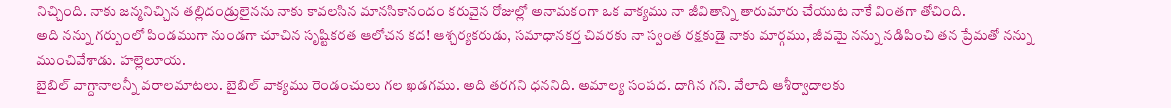నిచ్చింది. నాకు జన్మనిచ్చిన తల్లిదండ్రులైనను నాకు కావలసిన మానసికానందం కరువైన రోజుల్లో అనామకంగా ఒక వాక్యము నా జీవితాన్ని తారుమారు చేయుట నాకే వింతగా తోచింది.
అది నన్ను గర్బుంలో పిండముగా నుండగా చూచిన సృష్టికరత ఆలోచన కద! ఆశ్చర్యకరుడు, సమాధానకర్త చివరకు నా స్వంత రక్షకుడై నాకు మార్గము, జీవమై నన్ను నడిపించి తన ప్రేమతో నన్ను ముంచివేశాడు. హల్లెలూయ.
బైబిల్ వాగ్దానాలన్నీ వరాలమాటలు. బైబిల్ వాక్యము రెండంచులు గల ఖడగము. అది తరగని ధననిది. అమాల్య సంపద. దాగిన గని. వేలాది ఆశీర్వాదాలకు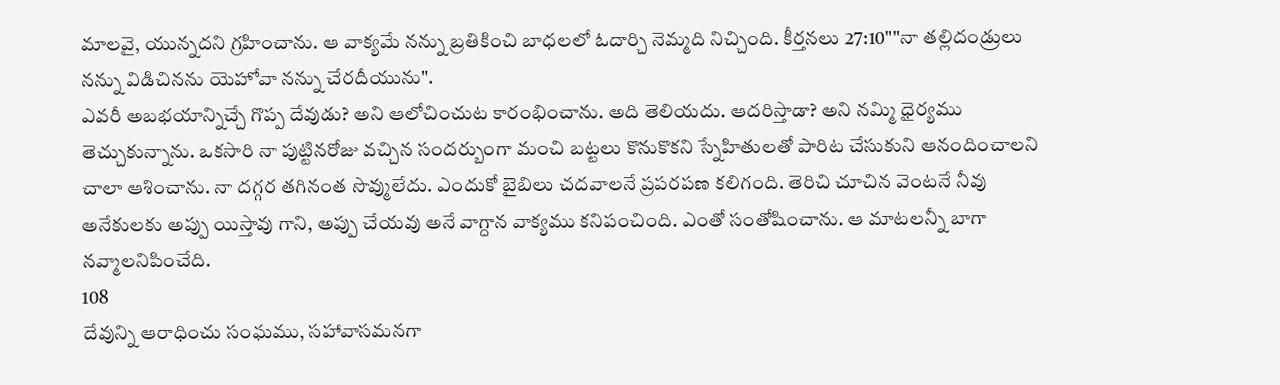మాలవై, యున్నదని గ్రహించాను. ఆ వాక్యమే నన్ను బ్రతికించి బాధలలో ఓదార్చి నెమ్మది నిచ్చింది. కీర్తనలు 27:10""నా తల్లిదండ్రులు నన్ను విడిచినను యెహోవా నన్ను చేరదీయును".
ఎవరీ అబభయాన్నిచ్చే గొప్ప దేవుడు? అని ఆలోచించుట కారంభించాను. అది తెలియదు. ఆదరిస్తాడా? అని నమ్మి ధైర్యము తెచ్చుకున్నాను. ఒకసారి నా పుట్టినరోజు వచ్చిన సందర్బుంగా మంచి బట్టలు కొనుకొకని స్నేహితులతో పారిట చేసుకుని ఆనందించాలని చాలా ఆశించాను. నా దగ్గర తగినంత సొవ్ములేదు. ఎందుకో బైబిలు చదవాలనే ప్రపరపణ కలిగంది. తెరిచి చూచిన వెంటనే నీవు అనేకులకు అప్పు యిస్తావు గాని, అప్పు చేయవు అనే వాగ్దాన వాక్యము కనిపంచింది. ఎంతో సంతోషించాను. ఆ మాటలన్నీ బాగా నవ్మాలనిపించేది.
108
దేవున్ని ఆరాధించు సంఘము, సహావాసమనగా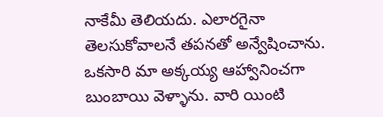నాకేమీ తెలియదు. ఎలారగైనా తెలసుకోవాలనే తపనతో అన్వేషించాను. ఒకసారి మా అక్కయ్య ఆహ్వానించగా బుంబాయి వెళ్ళాను. వారి యింటి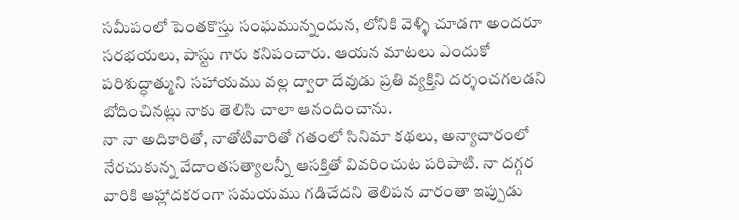సమీపంలో పెంతకొస్తు సంఘమున్నందున, లోనికి వెళ్ళి చూడగా అందరూ సరభయలు, పాస్టు గారు కనిపంచారు. ఆయన మాటలు ఎందుకో పరిశుద్ధాత్ముని సహాయము వల్ల ద్వారా దేవుడు ప్రతి వ్యక్తిని దర్శంచగలడని బోదించినట్లు నాకు తెలిసి చాలా ఆనందించాను.
నా నా అదికారితో, నాతోటివారితో గతంలో సినిమా కథలు, అన్యాచారంలో నేరచుకున్న వేదాంతసత్యాలన్నీ ఆసక్తితో వివరించుట పరిపాటి. నా దగ్గర వారికి ఆహ్లాదకరంగా సమయము గడిచేదని తెలిపన వారంతా ఇప్పుడు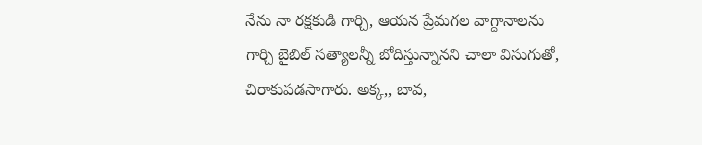నేను నా రక్షకుడి గార్చి, ఆయన ప్రేమగల వాగ్దానాలను గార్చి బైబిల్ సత్యాలన్నీ బోదిస్తున్నానని చాలా విసుగుతో, చిరాకుపడసాగారు. అక్క,, బావ,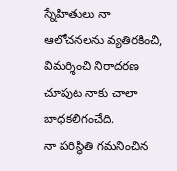స్నేహితులు నా ఆలోచనలను వ్యతిరకించి, విమర్శించి నిరాదరణ చూపుట నాకు చాలా బాధకలిగంచేది.
నా పరిస్థితి గమనించిన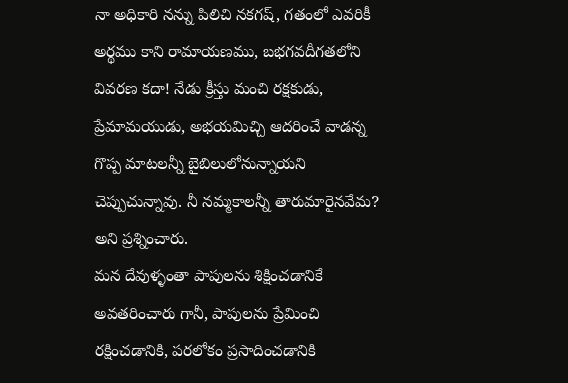నా అధికారి నన్ను పిలిచి నకగష్, గతంలో ఎవరికీ అర్థము కాని రామాయణము, బభగవదీగతలోని వివరణ కదా! నేడు క్రీస్తు మంచి రక్షకుడు, ప్రేమామయుడు, అభయమిచ్చి ఆదరించే వాడన్న గొప్ప మాటలన్నీ బైబిలులోనున్నాయని చెప్పుచున్నావు. నీ నమ్మకాలన్నీ తారుమారైనవేమ? అని ప్రశ్నించారు.
మన దేవుళ్ళంతా పాపులను శిక్షించడానికే అవతరించారు గానీ, పాపులను ప్రేమించి రక్షించడానికి, పరలోకం ప్రసాదించడానికి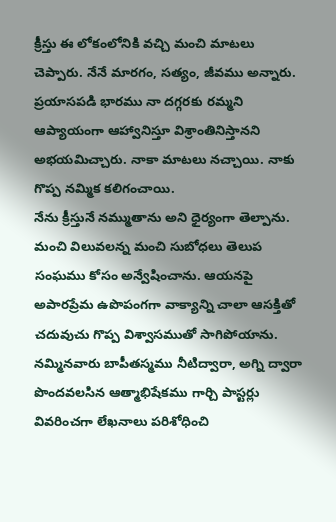క్రీస్తు ఈ లోకంలోనికి వచ్చి మంచి మాటలు చెప్పారు. నేనే మారగం, సత్యం, జీవము అన్నారు. ప్రయాసపడి భారము నా దగ్గరకు రమ్మని ఆప్యాయంగా ఆహ్వానిస్తూ విశ్రాంతినిస్తానని అభయమిచ్చారు. నాకా మాటలు నచ్చాయి. నాకు గొప్ప నమ్మిక కలిగంచాయి.
నేను క్రీస్తునే నమ్ముతాను అని ధైర్యంగా తెల్పాను. మంచి విలువలన్న మంచి సుబోధలు తెలుప సంఘము కోసం అన్వేషించాను. ఆయనపై అపారప్రేమ ఉపొపంగగా వాక్యాన్ని చాలా ఆసక్తితో చదువుచు గొప్ప విశ్వాసముతో సాగిపోయాను. నమ్మినవారు బాపీతస్మము నీటిద్వారా, అగ్ని ద్వారా పొందవలసిన ఆత్మాభిషేకము గార్చి పాస్టర్లు వివరించగా లేఖనాలు పరిశోధించి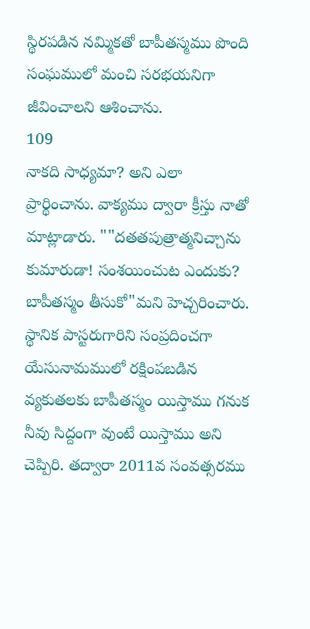స్థిరపడిన నమ్మికతో బాపీతస్మము పొంది సంఘములో మంచి సరభయనిగా జీవించాలని ఆశించాను.
109
నాకది సాధ్యమా? అని ఎలా ప్రార్థించాను. వాక్యము ద్వారా క్రీస్తు నాతో మాట్లాడారు. ""దతతపుత్రాత్మనిచ్చాను కుమారుడా! సంశయించుట ఎందుకు? బాపీతస్మం తీసుకో"మని హెచ్చరించారు. స్థానిక పాస్టరుగారిని సంప్రదించగా యేసునామములో రక్షింపబడిన వ్యకుతలకు బాపీతస్మం యిస్తాము గనుక నీవు సిద్దంగా వుంటే యిస్తాము అని చెప్పిరి. తద్వారా 2011వ సంవత్సరము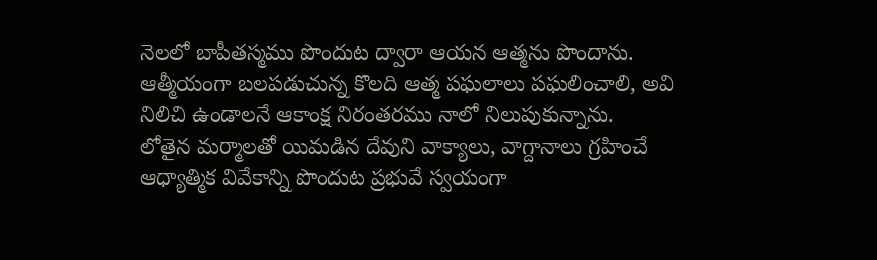నెలలో బాపీతస్మము పొందుట ద్వారా ఆయన ఆత్మను పొందాను. ఆత్మీయంగా బలపడుచున్న కొలది ఆత్మ పఘలాలు పఘలించాలి, అవి నిలిచి ఉండాలనే ఆకాంక్ష నిరంతరము నాలో నిలుపుకున్నాను.
లోతైన మర్మాలతో యిమడిన దేవుని వాక్యాలు, వాగ్దానాలు గ్రహించే ఆధ్యాత్మిక వివేకాన్ని పొందుట ప్రభువే స్వయంగా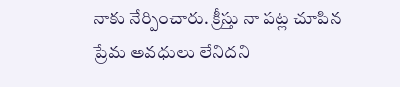నాకు నేర్పించారు. క్రీస్తు నా పట్ల చూపిన ప్రేమ అవధులు లేనిదని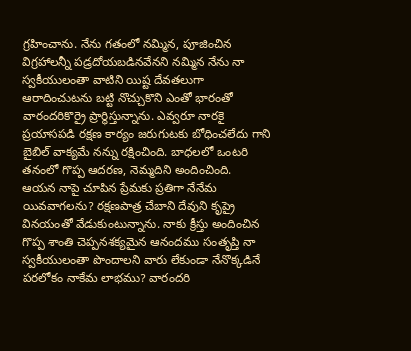గ్రహించాను. నేను గతంలో నమ్మిన, పూజించిన విగ్రహాలన్నీ పడ్రదోయబడినవేనని నమ్మిన నేను నా స్వకీయులంతా వాటిని యిష్ట దేవతలుగా ఆరాదించుటను బట్టి నొచ్చుకొని ఎంతో భారంతో వారందరికొర్రై ప్రార్థిస్తున్నాను. ఎవ్వరూ నారకై ప్రయాసపడి రక్షణ కార్యం జరుగుటకు బోధించలేదు గాని బైబిల్ వాక్యమే నన్ను రక్షించింది. బాధలలో ఒంటరి తనంలో గొప్ప ఆదరణ, నెమ్మదిని అందించింది.
ఆయన నాపై చూపిన ప్రేమకు ప్రతిగా నేనేమ యివవాగలను? రక్షణపాత్ర చేబాని దేవుని కృప్రై వినయంతో వేడుకుంటున్నాను. నాకు క్రీస్తు అందించిన గొప్ప శాంతి చెప్పనశక్యమైన ఆనందము సంతృప్తి నా స్వకీయులంతా పొందాలని వారు లేకుండా నేనొక్కడినే పరలోకం నాకేమ లాభము? వారందరి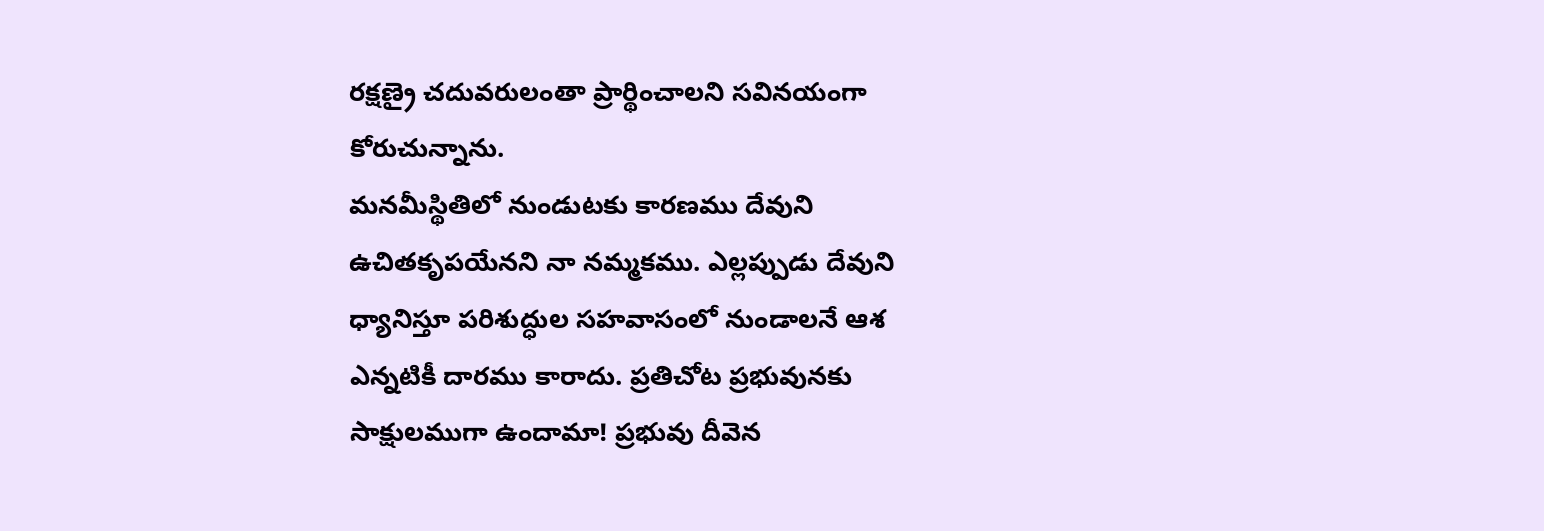రక్షణ్రై చదువరులంతా ప్రార్థించాలని సవినయంగా కోరుచున్నాను.
మనమీస్థితిలో నుండుటకు కారణము దేవుని ఉచితకృపయేనని నా నమ్మకము. ఎల్లప్పుడు దేవుని ధ్యానిస్తూ పరిశుద్ధుల సహవాసంలో నుండాలనే ఆశ ఎన్నటికీ దారము కారాదు. ప్రతిచోట ప్రభువునకు సాక్షులముగా ఉందామా! ప్రభువు దీవెన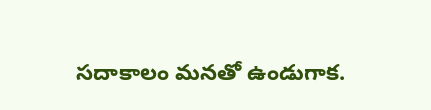సదాకాలం మనతో ఉండుగాక.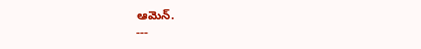ఆమెన్.
---